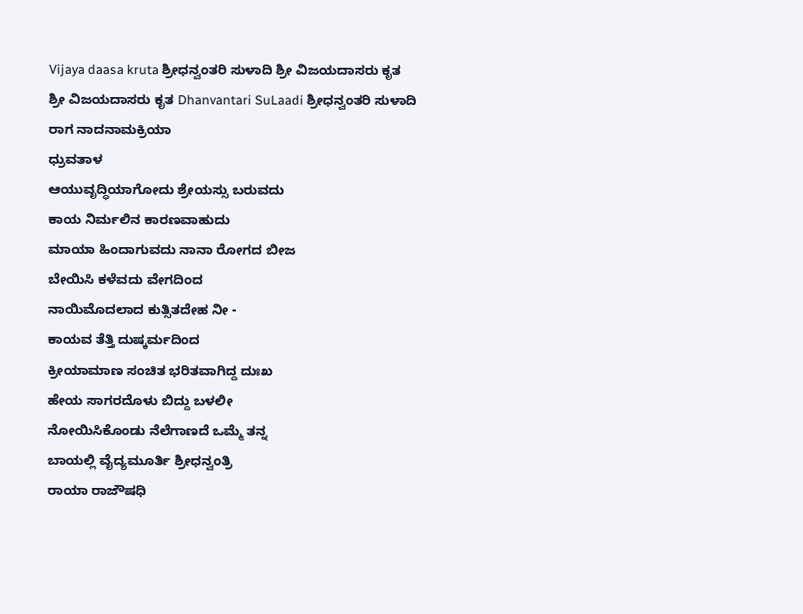Vijaya daasa kruta ಶ್ರೀಧನ್ವಂತರಿ ಸುಳಾದಿ ಶ್ರೀ ವಿಜಯದಾಸರು ಕೃತ
ಶ್ರೀ ವಿಜಯದಾಸರು ಕೃತ Dhanvantari SuLaadi ಶ್ರೀಧನ್ವಂತರಿ ಸುಳಾದಿ
ರಾಗ ನಾದನಾಮಕ್ರಿಯಾ
ಧ್ರುವತಾಳ
ಆಯುವೃದ್ಧಿಯಾಗೋದು ಶ್ರೇಯಸ್ಸು ಬರುವದು
ಕಾಯ ನಿರ್ಮಲಿನ ಕಾರಣವಾಹುದು
ಮಾಯಾ ಹಿಂದಾಗುವದು ನಾನಾ ರೋಗದ ಬೀಜ
ಬೇಯಿಸಿ ಕಳೆವದು ವೇಗದಿಂದ
ನಾಯಿಮೊದಲಾದ ಕುತ್ಸಿತದೇಹ ನೀ -
ಕಾಯವ ತೆತ್ತಿ ದುಷ್ಕರ್ಮದಿಂದ
ಕ್ರೀಯಾಮಾಣ ಸಂಚಿತ ಭರಿತವಾಗಿದ್ದ ದುಃಖ
ಹೇಯ ಸಾಗರದೊಳು ಬಿದ್ದು ಬಳಲೀ
ನೋಯಿಸಿಕೊಂಡು ನೆಲೆಗಾಣದೆ ಒಮ್ಮೆ ತನ್ನ
ಬಾಯಲ್ಲಿ ವೈದ್ಯಮೂರ್ತಿ ಶ್ರೀಧನ್ವಂತ್ರಿ
ರಾಯಾ ರಾಜೌಷಧಿ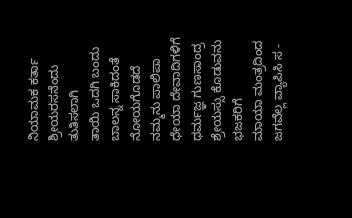ನಿಯಾಮಕ ಕರ್ತಾ
ಶ್ರೀಯರಸನೆಂದು ತುತಿಸಲಾಗಿ
ತಾಯಿ ಒದಗಿ ಬಂದು ಬಾಲನ್ನ ಸಾಕಿದಂತೆ
ನೋಯಗೊಡದೆ ನಮ್ಮನು ಪಾಲಿಪಾ
ಧೇಯಾ ದೇವಾದಿಗಳಿಗೆ ಧರ್ಮಜ್ಞ ಗುಣಸಾಂದ್ರ
ಶ್ರೇಯಸ್ಸು ಕೊಡುವನು ಭಜಕರಿಗೆ
ಮಾಯಾ ಮಂತ್ರದಿಂದ ಜಗವೆಲ್ಲ ವ್ಯಾಪಿಸಿ ಸ -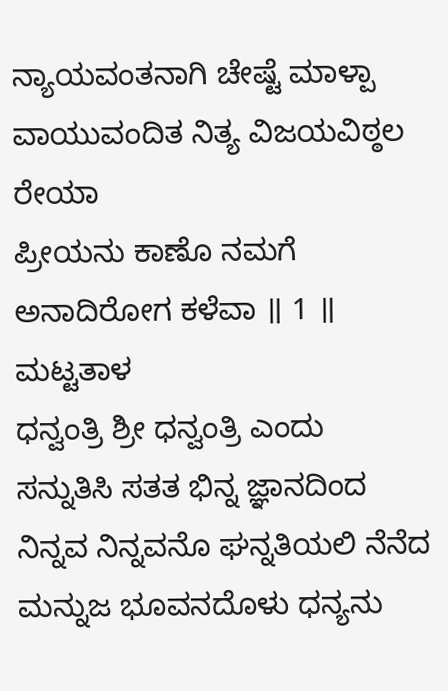ನ್ಯಾಯವಂತನಾಗಿ ಚೇಷ್ಟೆ ಮಾಳ್ಪಾ
ವಾಯುವಂದಿತ ನಿತ್ಯ ವಿಜಯವಿಠ್ಠಲ ರೇಯಾ
ಪ್ರೀಯನು ಕಾಣೊ ನಮಗೆ ಅನಾದಿರೋಗ ಕಳೆವಾ ॥ 1 ॥
ಮಟ್ಟತಾಳ
ಧನ್ವಂತ್ರಿ ಶ್ರೀ ಧನ್ವಂತ್ರಿ ಎಂದು
ಸನ್ನುತಿಸಿ ಸತತ ಭಿನ್ನ ಜ್ಞಾನದಿಂದ
ನಿನ್ನವ ನಿನ್ನವನೊ ಘನ್ನತಿಯಲಿ ನೆನೆದ
ಮನ್ನುಜ ಭೂವನದೊಳು ಧನ್ಯನು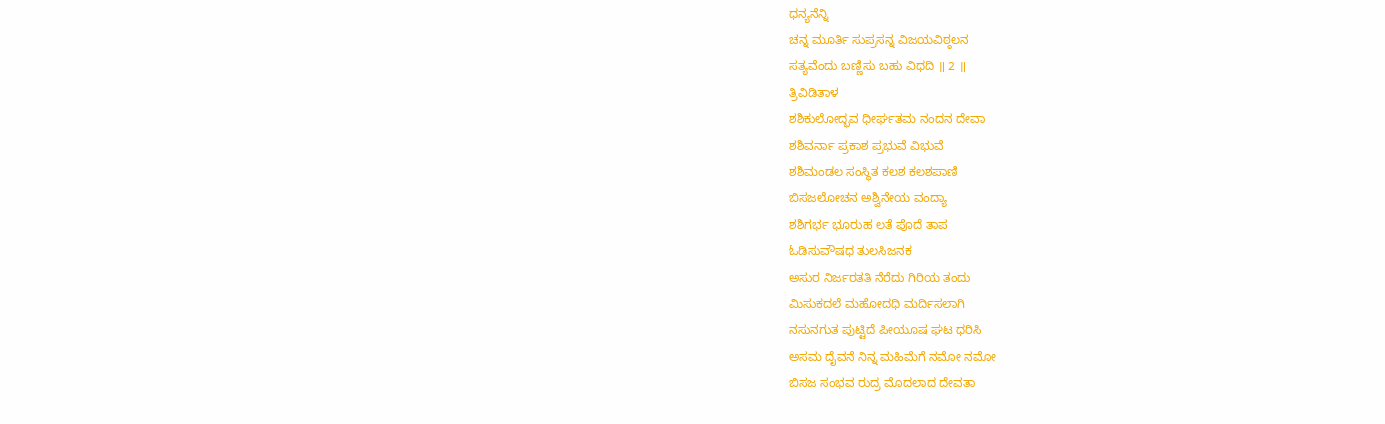ಧನ್ಯನೆನ್ನಿ
ಚನ್ನ ಮೂರ್ತಿ ಸುಪ್ರಸನ್ನ ವಿಜಯವಿಠ್ಠಲನ
ಸತ್ಯವೆಂದು ಬಣ್ಣಿಸು ಬಹು ವಿಧದಿ ॥ 2 ॥
ತ್ರಿವಿಡಿತಾಳ
ಶಶಿಕುಲೋದ್ಭವ ಧೀರ್ಘತಮ ನಂದನ ದೇವಾ
ಶಶಿವರ್ನಾ ಪ್ರಕಾಶ ಪ್ರಭುವೆ ವಿಭುವೆ
ಶಶಿಮಂಡಲ ಸಂಸ್ಥಿತ ಕಲಶ ಕಲಶಪಾಣಿ
ಬಿಸಜಲೋಚನ ಅಶ್ವಿನೇಯ ವಂದ್ಯಾ
ಶಶಿಗರ್ಭ ಭೂರುಹ ಲತೆ ಪೊದೆ ತಾಪ
ಓಡಿಸುವೌಷಧ ತುಲಸಿಜನಕ
ಅಸುರ ನಿರ್ಜರತತಿ ನೆರೆದು ಗಿರಿಯ ತಂದು
ಮಿಸುಕದಲೆ ಮಹೋದಧಿ ಮರ್ದಿಸಲಾಗಿ
ನಸುನಗುತ ಪುಟ್ಟಿದೆ ಪೀಯೂಷ ಘಟ ಧರಿಸಿ
ಅಸಮ ದೈವನೆ ನಿನ್ನ ಮಹಿಮೆಗೆ ನಮೋ ನಮೋ
ಬಿಸಜ ಸಂಭವ ರುದ್ರ ಮೊದಲಾದ ದೇವತಾ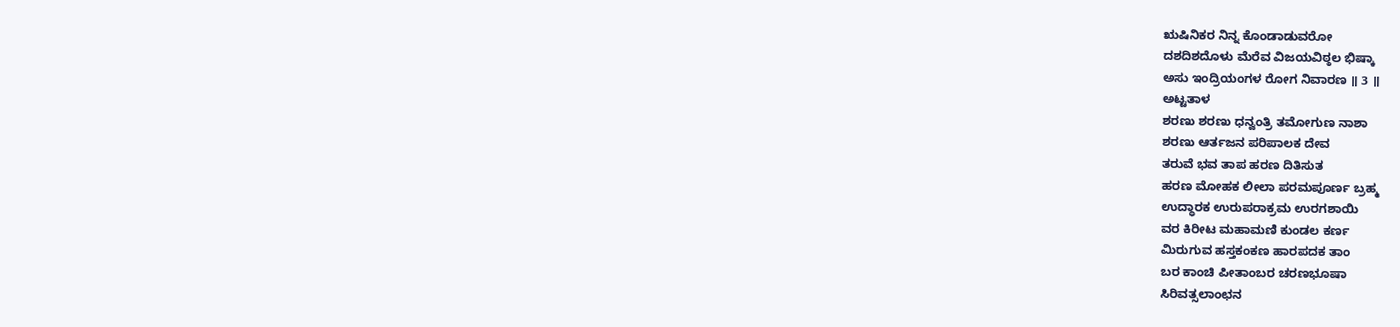ಋಷಿನಿಕರ ನಿನ್ನ ಕೊಂಡಾಡುವರೋ
ದಶದಿಶದೊಳು ಮೆರೆವ ವಿಜಯವಿಠ್ಠಲ ಭಿಷ್ಕಾ
ಅಸು ಇಂದ್ರಿಯಂಗಳ ರೋಗ ನಿವಾರಣ ॥ 3 ॥
ಅಟ್ಟತಾಳ
ಶರಣು ಶರಣು ಧನ್ವಂತ್ರಿ ತಮೋಗುಣ ನಾಶಾ
ಶರಣು ಆರ್ತಜನ ಪರಿಪಾಲಕ ದೇವ
ತರುವೆ ಭವ ತಾಪ ಹರಣ ದಿತಿಸುತ
ಹರಣ ಮೋಹಕ ಲೀಲಾ ಪರಮಪೂರ್ಣ ಬ್ರಹ್ಮ
ಉದ್ಧಾರಕ ಉರುಪರಾಕ್ರಮ ಉರಗಶಾಯಿ
ವರ ಕಿರೀಟ ಮಹಾಮಣಿ ಕುಂಡಲ ಕರ್ಣ
ಮಿರುಗುವ ಹಸ್ತಕಂಕಣ ಹಾರಪದಕ ತಾಂ
ಬರ ಕಾಂಚಿ ಪೀತಾಂಬರ ಚರಣಭೂಷಾ
ಸಿರಿವತ್ಸಲಾಂಛನ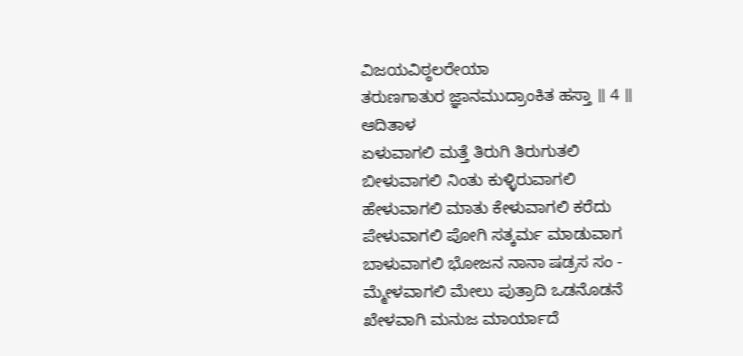ವಿಜಯವಿಠ್ಠಲರೇಯಾ
ತರುಣಗಾತುರ ಜ್ಞಾನಮುದ್ರಾಂಕಿತ ಹಸ್ತಾ ॥ 4 ॥
ಆದಿತಾಳ
ಏಳುವಾಗಲಿ ಮತ್ತೆ ತಿರುಗಿ ತಿರುಗುತಲಿ
ಬೀಳುವಾಗಲಿ ನಿಂತು ಕುಳ್ಳಿರುವಾಗಲಿ
ಹೇಳುವಾಗಲಿ ಮಾತು ಕೇಳುವಾಗಲಿ ಕರೆದು
ಪೇಳುವಾಗಲಿ ಪೋಗಿ ಸತ್ಕರ್ಮ ಮಾಡುವಾಗ
ಬಾಳುವಾಗಲಿ ಭೋಜನ ನಾನಾ ಷಡ್ರಸ ಸಂ -
ಮ್ಮೇಳವಾಗಲಿ ಮೇಲು ಪುತ್ರಾದಿ ಒಡನೊಡನೆ
ಖೇಳವಾಗಿ ಮನುಜ ಮಾರ್ಯಾದೆ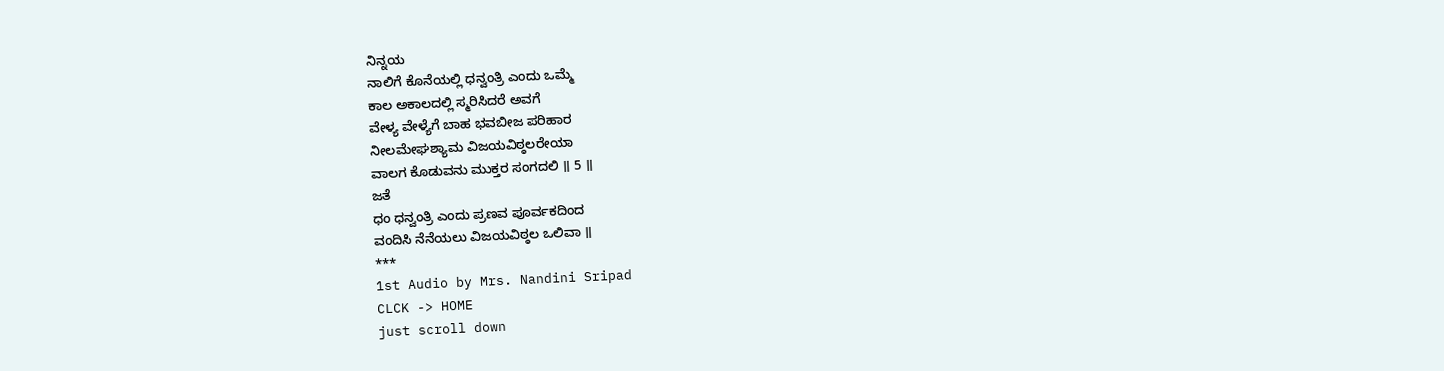ನಿನ್ನಯ
ನಾಲಿಗೆ ಕೊನೆಯಲ್ಲಿ ಧನ್ವಂತ್ರಿ ಎಂದು ಒಮ್ಮೆ
ಕಾಲ ಅಕಾಲದಲ್ಲಿ ಸ್ಮರಿಸಿದರೆ ಅವಗೆ
ವೇಳ್ಯ ವೇಳ್ಯೆಗೆ ಬಾಹ ಭವಬೀಜ ಪರಿಹಾರ
ನೀಲಮೇಘಶ್ಯಾಮ ವಿಜಯವಿಠ್ಠಲರೇಯಾ
ವಾಲಗ ಕೊಡುವನು ಮುಕ್ತರ ಸಂಗದಲಿ ॥ 5 ॥
ಜತೆ
ಧಂ ಧನ್ವಂತ್ರಿ ಎಂದು ಪ್ರಣವ ಪೂರ್ವಕದಿಂದ
ವಂದಿಸಿ ನೆನೆಯಲು ವಿಜಯವಿಠ್ಠಲ ಒಲಿವಾ ॥
***
1st Audio by Mrs. Nandini Sripad
CLCK -> HOME
just scroll down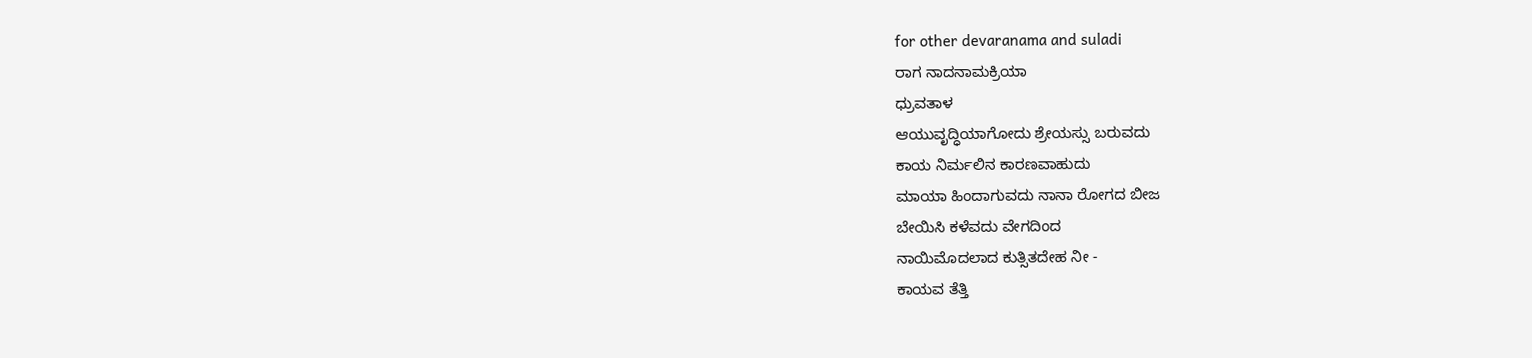for other devaranama and suladi
ರಾಗ ನಾದನಾಮಕ್ರಿಯಾ
ಧ್ರುವತಾಳ
ಆಯುವೃದ್ಧಿಯಾಗೋದು ಶ್ರೇಯಸ್ಸು ಬರುವದು
ಕಾಯ ನಿರ್ಮಲಿನ ಕಾರಣವಾಹುದು
ಮಾಯಾ ಹಿಂದಾಗುವದು ನಾನಾ ರೋಗದ ಬೀಜ
ಬೇಯಿಸಿ ಕಳೆವದು ವೇಗದಿಂದ
ನಾಯಿಮೊದಲಾದ ಕುತ್ಸಿತದೇಹ ನೀ -
ಕಾಯವ ತೆತ್ತಿ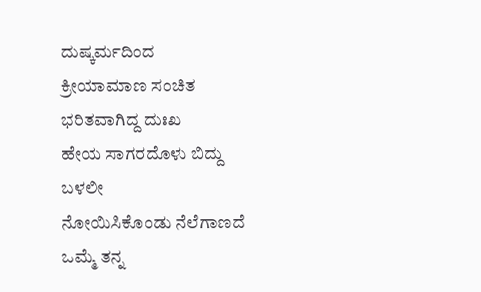ದುಷ್ಕರ್ಮದಿಂದ
ಕ್ರೀಯಾಮಾಣ ಸಂಚಿತ ಭರಿತವಾಗಿದ್ದ ದುಃಖ
ಹೇಯ ಸಾಗರದೊಳು ಬಿದ್ದು ಬಳಲೀ
ನೋಯಿಸಿಕೊಂಡು ನೆಲೆಗಾಣದೆ ಒಮ್ಮೆ ತನ್ನ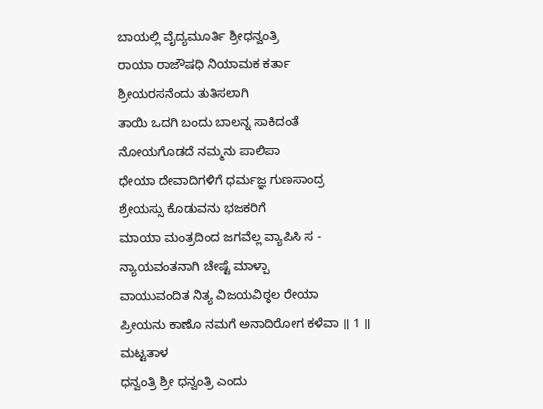ಬಾಯಲ್ಲಿ ವೈದ್ಯಮೂರ್ತಿ ಶ್ರೀಧನ್ವಂತ್ರಿ
ರಾಯಾ ರಾಜೌಷಧಿ ನಿಯಾಮಕ ಕರ್ತಾ
ಶ್ರೀಯರಸನೆಂದು ತುತಿಸಲಾಗಿ
ತಾಯಿ ಒದಗಿ ಬಂದು ಬಾಲನ್ನ ಸಾಕಿದಂತೆ
ನೋಯಗೊಡದೆ ನಮ್ಮನು ಪಾಲಿಪಾ
ಧೇಯಾ ದೇವಾದಿಗಳಿಗೆ ಧರ್ಮಜ್ಞ ಗುಣಸಾಂದ್ರ
ಶ್ರೇಯಸ್ಸು ಕೊಡುವನು ಭಜಕರಿಗೆ
ಮಾಯಾ ಮಂತ್ರದಿಂದ ಜಗವೆಲ್ಲ ವ್ಯಾಪಿಸಿ ಸ -
ನ್ಯಾಯವಂತನಾಗಿ ಚೇಷ್ಟೆ ಮಾಳ್ಪಾ
ವಾಯುವಂದಿತ ನಿತ್ಯ ವಿಜಯವಿಠ್ಠಲ ರೇಯಾ
ಪ್ರೀಯನು ಕಾಣೊ ನಮಗೆ ಅನಾದಿರೋಗ ಕಳೆವಾ ॥ 1 ॥
ಮಟ್ಟತಾಳ
ಧನ್ವಂತ್ರಿ ಶ್ರೀ ಧನ್ವಂತ್ರಿ ಎಂದು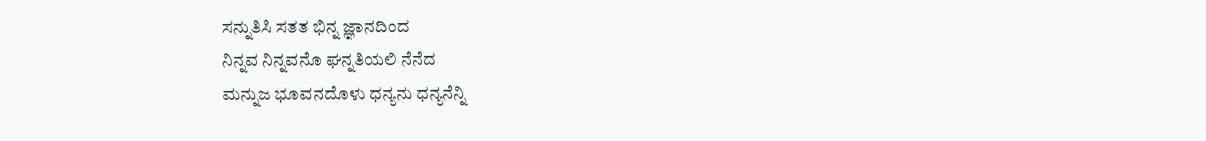ಸನ್ನುತಿಸಿ ಸತತ ಭಿನ್ನ ಜ್ಞಾನದಿಂದ
ನಿನ್ನವ ನಿನ್ನವನೊ ಘನ್ನತಿಯಲಿ ನೆನೆದ
ಮನ್ನುಜ ಭೂವನದೊಳು ಧನ್ಯನು ಧನ್ಯನೆನ್ನಿ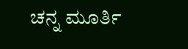ಚನ್ನ ಮೂರ್ತಿ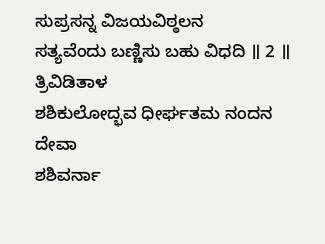ಸುಪ್ರಸನ್ನ ವಿಜಯವಿಠ್ಠಲನ
ಸತ್ಯವೆಂದು ಬಣ್ಣಿಸು ಬಹು ವಿಧದಿ ॥ 2 ॥
ತ್ರಿವಿಡಿತಾಳ
ಶಶಿಕುಲೋದ್ಭವ ಧೀರ್ಘತಮ ನಂದನ ದೇವಾ
ಶಶಿವರ್ನಾ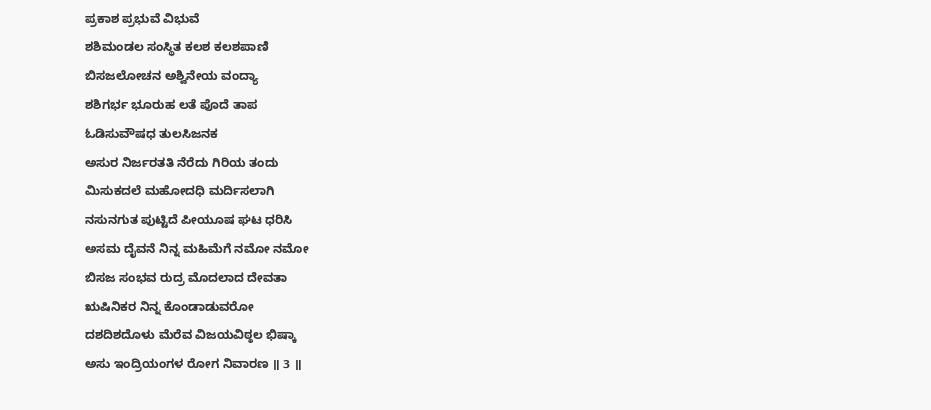ಪ್ರಕಾಶ ಪ್ರಭುವೆ ವಿಭುವೆ
ಶಶಿಮಂಡಲ ಸಂಸ್ಥಿತ ಕಲಶ ಕಲಶಪಾಣಿ
ಬಿಸಜಲೋಚನ ಅಶ್ವಿನೇಯ ವಂದ್ಯಾ
ಶಶಿಗರ್ಭ ಭೂರುಹ ಲತೆ ಪೊದೆ ತಾಪ
ಓಡಿಸುವೌಷಧ ತುಲಸಿಜನಕ
ಅಸುರ ನಿರ್ಜರತತಿ ನೆರೆದು ಗಿರಿಯ ತಂದು
ಮಿಸುಕದಲೆ ಮಹೋದಧಿ ಮರ್ದಿಸಲಾಗಿ
ನಸುನಗುತ ಪುಟ್ಟಿದೆ ಪೀಯೂಷ ಘಟ ಧರಿಸಿ
ಅಸಮ ದೈವನೆ ನಿನ್ನ ಮಹಿಮೆಗೆ ನಮೋ ನಮೋ
ಬಿಸಜ ಸಂಭವ ರುದ್ರ ಮೊದಲಾದ ದೇವತಾ
ಋಷಿನಿಕರ ನಿನ್ನ ಕೊಂಡಾಡುವರೋ
ದಶದಿಶದೊಳು ಮೆರೆವ ವಿಜಯವಿಠ್ಠಲ ಭಿಷ್ಕಾ
ಅಸು ಇಂದ್ರಿಯಂಗಳ ರೋಗ ನಿವಾರಣ ॥ 3 ॥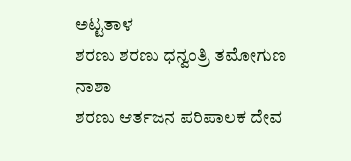ಅಟ್ಟತಾಳ
ಶರಣು ಶರಣು ಧನ್ವಂತ್ರಿ ತಮೋಗುಣ ನಾಶಾ
ಶರಣು ಆರ್ತಜನ ಪರಿಪಾಲಕ ದೇವ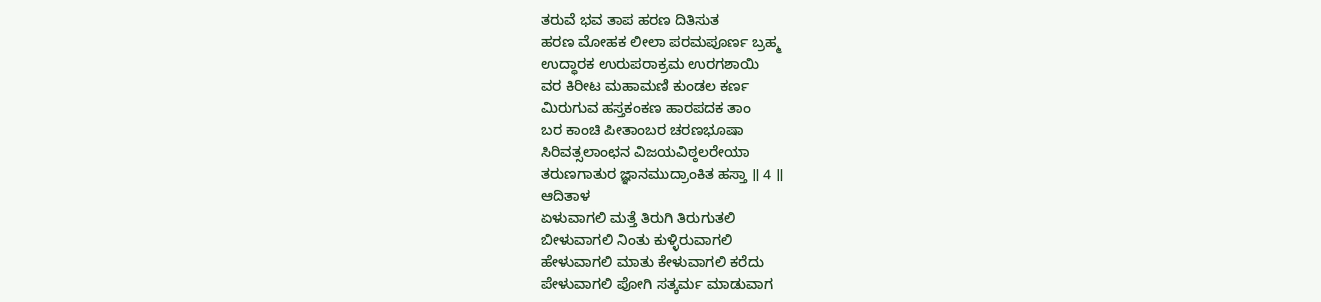ತರುವೆ ಭವ ತಾಪ ಹರಣ ದಿತಿಸುತ
ಹರಣ ಮೋಹಕ ಲೀಲಾ ಪರಮಪೂರ್ಣ ಬ್ರಹ್ಮ
ಉದ್ಧಾರಕ ಉರುಪರಾಕ್ರಮ ಉರಗಶಾಯಿ
ವರ ಕಿರೀಟ ಮಹಾಮಣಿ ಕುಂಡಲ ಕರ್ಣ
ಮಿರುಗುವ ಹಸ್ತಕಂಕಣ ಹಾರಪದಕ ತಾಂ
ಬರ ಕಾಂಚಿ ಪೀತಾಂಬರ ಚರಣಭೂಷಾ
ಸಿರಿವತ್ಸಲಾಂಛನ ವಿಜಯವಿಠ್ಠಲರೇಯಾ
ತರುಣಗಾತುರ ಜ್ಞಾನಮುದ್ರಾಂಕಿತ ಹಸ್ತಾ ॥ 4 ॥
ಆದಿತಾಳ
ಏಳುವಾಗಲಿ ಮತ್ತೆ ತಿರುಗಿ ತಿರುಗುತಲಿ
ಬೀಳುವಾಗಲಿ ನಿಂತು ಕುಳ್ಳಿರುವಾಗಲಿ
ಹೇಳುವಾಗಲಿ ಮಾತು ಕೇಳುವಾಗಲಿ ಕರೆದು
ಪೇಳುವಾಗಲಿ ಪೋಗಿ ಸತ್ಕರ್ಮ ಮಾಡುವಾಗ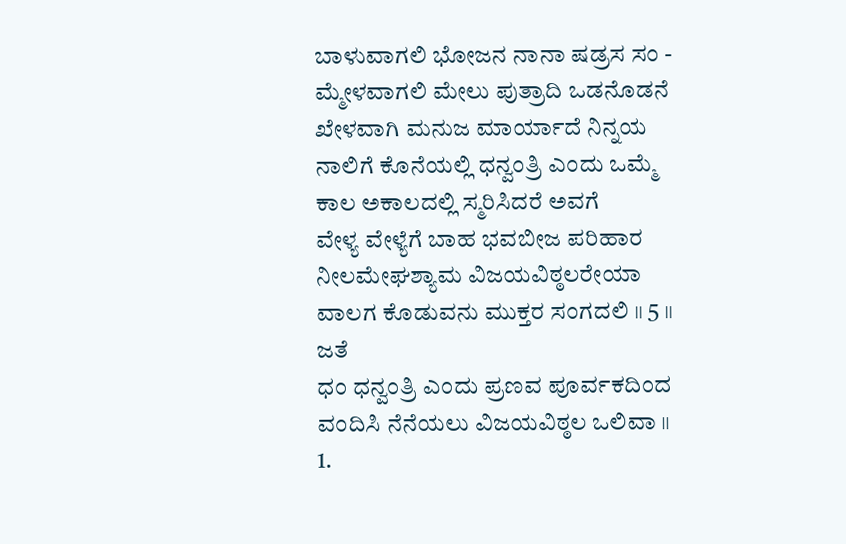ಬಾಳುವಾಗಲಿ ಭೋಜನ ನಾನಾ ಷಡ್ರಸ ಸಂ -
ಮ್ಮೇಳವಾಗಲಿ ಮೇಲು ಪುತ್ರಾದಿ ಒಡನೊಡನೆ
ಖೇಳವಾಗಿ ಮನುಜ ಮಾರ್ಯಾದೆ ನಿನ್ನಯ
ನಾಲಿಗೆ ಕೊನೆಯಲ್ಲಿ ಧನ್ವಂತ್ರಿ ಎಂದು ಒಮ್ಮೆ
ಕಾಲ ಅಕಾಲದಲ್ಲಿ ಸ್ಮರಿಸಿದರೆ ಅವಗೆ
ವೇಳ್ಯ ವೇಳ್ಯೆಗೆ ಬಾಹ ಭವಬೀಜ ಪರಿಹಾರ
ನೀಲಮೇಘಶ್ಯಾಮ ವಿಜಯವಿಠ್ಠಲರೇಯಾ
ವಾಲಗ ಕೊಡುವನು ಮುಕ್ತರ ಸಂಗದಲಿ ॥ 5 ॥
ಜತೆ
ಧಂ ಧನ್ವಂತ್ರಿ ಎಂದು ಪ್ರಣವ ಪೂರ್ವಕದಿಂದ
ವಂದಿಸಿ ನೆನೆಯಲು ವಿಜಯವಿಠ್ಠಲ ಒಲಿವಾ ॥
1.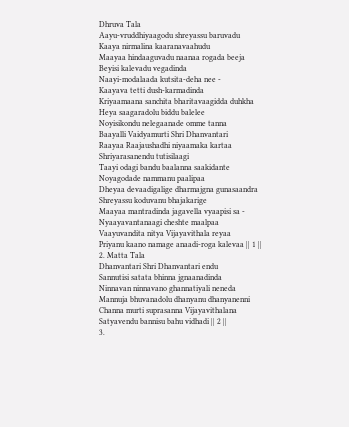Dhruva Tala
Aayu-vruddhiyaagodu shreyassu baruvadu
Kaaya nirmalina kaaranavaahudu
Maayaa hindaaguvadu naanaa rogada beeja
Beyisi kalevadu vegadinda
Naayi-modalaada kutsita-deha nee -
Kaayava tetti dush-karmadinda
Kriyaamaana sanchita bharitavaagidda duhkha
Heya saagaradolu biddu balelee
Noyisikondu nelegaanade omme tanna
Baayalli Vaidyamurti Shri Dhanvantari
Raayaa Raajaushadhi niyaamaka kartaa
Shriyarasanendu tutisilaagi
Taayi odagi bandu baalanna saakidante
Noyagodade nammanu paalipaa
Dheyaa devaadigalige dharmajgna gunasaandra
Shreyassu koduvanu bhajakarige
Maayaa mantradinda jagavella vyaapisi sa -
Nyaayavantanaagi cheshte maalpaa
Vaayuvandita nitya Vijayavithala reyaa
Priyanu kaano namage anaadi-roga kalevaa || 1 ||
2. Matta Tala
Dhanvantari Shri Dhanvantari endu
Sannutisi satata bhinna jgnaanadinda
Ninnavan ninnavano ghannatiyali neneda
Mannuja bhuvanadolu dhanyanu dhanyanenni
Channa murti suprasanna Vijayavithalana
Satyavendu bannisu bahu vidhadi || 2 ||
3.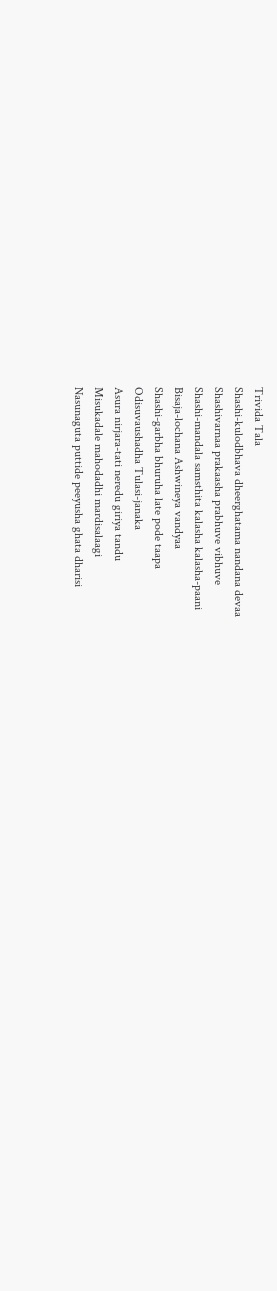Trivida Tala
Shashi-kulodbhava dheerghatama nandana devaa
Shashivarnaa prakaasha prabhuve vibhuve
Shashi-mandala samsthita kalasha kalasha-paani
Bisaja-lochana Ashwineya vandyaa
Shashi-garbha bhuruha late pode taapa
Odisuvaushadha Tulasi-janaka
Asura nirjara-tati neredu giriya tandu
Misukadale mahodadhi mardisalaagi
Nasunaguta puttide peeyusha ghata dharisi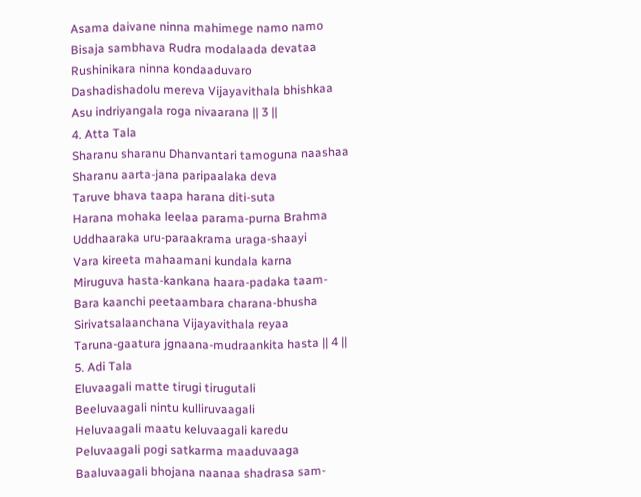Asama daivane ninna mahimege namo namo
Bisaja sambhava Rudra modalaada devataa
Rushinikara ninna kondaaduvaro
Dashadishadolu mereva Vijayavithala bhishkaa
Asu indriyangala roga nivaarana || 3 ||
4. Atta Tala
Sharanu sharanu Dhanvantari tamoguna naashaa
Sharanu aarta-jana paripaalaka deva
Taruve bhava taapa harana diti-suta
Harana mohaka leelaa parama-purna Brahma
Uddhaaraka uru-paraakrama uraga-shaayi
Vara kireeta mahaamani kundala karna
Miruguva hasta-kankana haara-padaka taam-
Bara kaanchi peetaambara charana-bhusha
Sirivatsalaanchana Vijayavithala reyaa
Taruna-gaatura jgnaana-mudraankita hasta || 4 ||
5. Adi Tala
Eluvaagali matte tirugi tirugutali
Beeluvaagali nintu kulliruvaagali
Heluvaagali maatu keluvaagali karedu
Peluvaagali pogi satkarma maaduvaaga
Baaluvaagali bhojana naanaa shadrasa sam-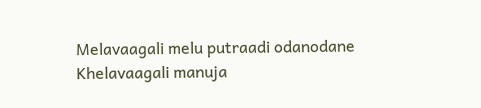Melavaagali melu putraadi odanodane
Khelavaagali manuja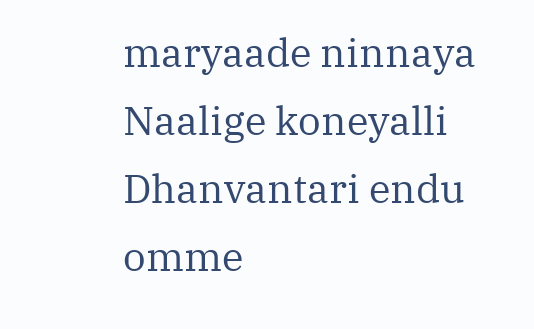maryaade ninnaya
Naalige koneyalli Dhanvantari endu omme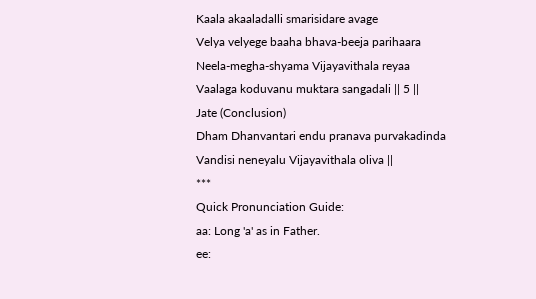Kaala akaaladalli smarisidare avage
Velya velyege baaha bhava-beeja parihaara
Neela-megha-shyama Vijayavithala reyaa
Vaalaga koduvanu muktara sangadali || 5 ||
Jate (Conclusion)
Dham Dhanvantari endu pranava purvakadinda
Vandisi neneyalu Vijayavithala oliva ||
***
Quick Pronunciation Guide:
aa: Long 'a' as in Father.
ee: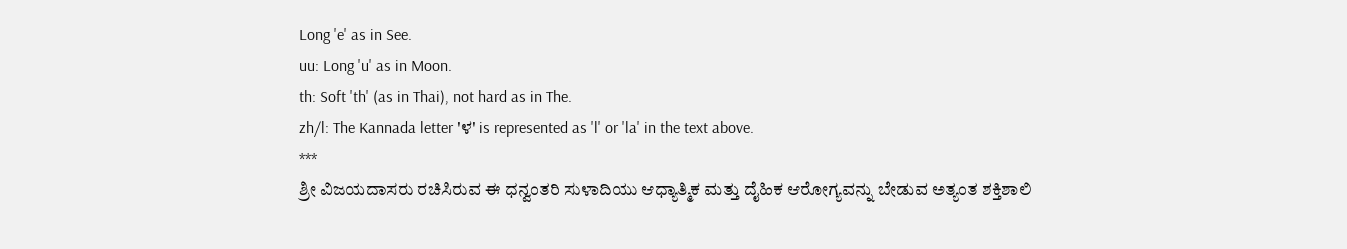Long 'e' as in See.
uu: Long 'u' as in Moon.
th: Soft 'th' (as in Thai), not hard as in The.
zh/l: The Kannada letter 'ಳ' is represented as 'l' or 'la' in the text above.
***
ಶ್ರೀ ವಿಜಯದಾಸರು ರಚಿಸಿರುವ ಈ ಧನ್ವಂತರಿ ಸುಳಾದಿಯು ಆಧ್ಯಾತ್ಮಿಕ ಮತ್ತು ದೈಹಿಕ ಆರೋಗ್ಯವನ್ನು ಬೇಡುವ ಅತ್ಯಂತ ಶಕ್ತಿಶಾಲಿ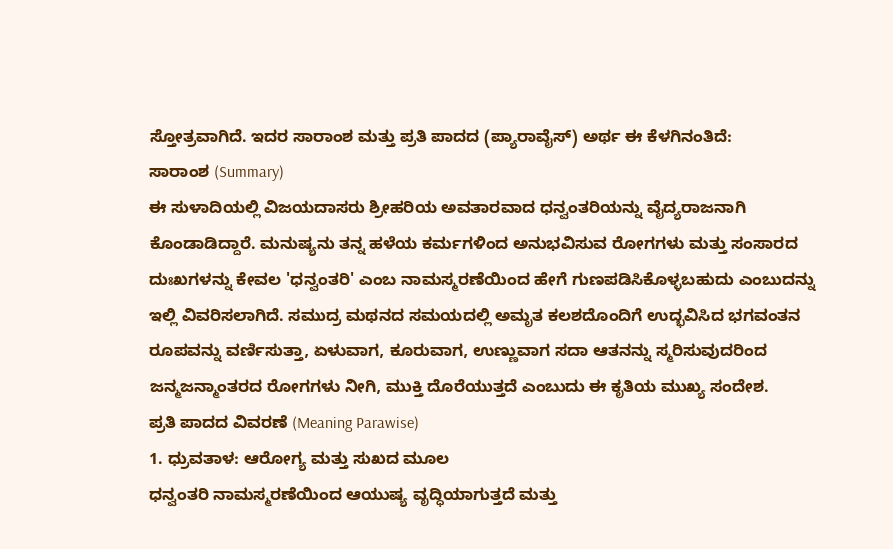ಸ್ತೋತ್ರವಾಗಿದೆ. ಇದರ ಸಾರಾಂಶ ಮತ್ತು ಪ್ರತಿ ಪಾದದ (ಪ್ಯಾರಾವೈಸ್) ಅರ್ಥ ಈ ಕೆಳಗಿನಂತಿದೆ:
ಸಾರಾಂಶ (Summary)
ಈ ಸುಳಾದಿಯಲ್ಲಿ ವಿಜಯದಾಸರು ಶ್ರೀಹರಿಯ ಅವತಾರವಾದ ಧನ್ವಂತರಿಯನ್ನು ವೈದ್ಯರಾಜನಾಗಿ ಕೊಂಡಾಡಿದ್ದಾರೆ. ಮನುಷ್ಯನು ತನ್ನ ಹಳೆಯ ಕರ್ಮಗಳಿಂದ ಅನುಭವಿಸುವ ರೋಗಗಳು ಮತ್ತು ಸಂಸಾರದ ದುಃಖಗಳನ್ನು ಕೇವಲ 'ಧನ್ವಂತರಿ' ಎಂಬ ನಾಮಸ್ಮರಣೆಯಿಂದ ಹೇಗೆ ಗುಣಪಡಿಸಿಕೊಳ್ಳಬಹುದು ಎಂಬುದನ್ನು ಇಲ್ಲಿ ವಿವರಿಸಲಾಗಿದೆ. ಸಮುದ್ರ ಮಥನದ ಸಮಯದಲ್ಲಿ ಅಮೃತ ಕಲಶದೊಂದಿಗೆ ಉದ್ಭವಿಸಿದ ಭಗವಂತನ ರೂಪವನ್ನು ವರ್ಣಿಸುತ್ತಾ, ಏಳುವಾಗ, ಕೂರುವಾಗ, ಉಣ್ಣುವಾಗ ಸದಾ ಆತನನ್ನು ಸ್ಮರಿಸುವುದರಿಂದ ಜನ್ಮಜನ್ಮಾಂತರದ ರೋಗಗಳು ನೀಗಿ, ಮುಕ್ತಿ ದೊರೆಯುತ್ತದೆ ಎಂಬುದು ಈ ಕೃತಿಯ ಮುಖ್ಯ ಸಂದೇಶ.
ಪ್ರತಿ ಪಾದದ ವಿವರಣೆ (Meaning Parawise)
1. ಧ್ರುವತಾಳ: ಆರೋಗ್ಯ ಮತ್ತು ಸುಖದ ಮೂಲ
ಧನ್ವಂತರಿ ನಾಮಸ್ಮರಣೆಯಿಂದ ಆಯುಷ್ಯ ವೃದ್ಧಿಯಾಗುತ್ತದೆ ಮತ್ತು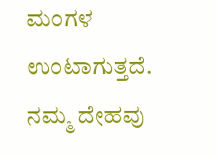ಮಂಗಳ ಉಂಟಾಗುತ್ತದೆ. ನಮ್ಮ ದೇಹವು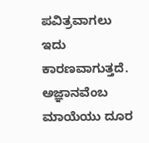ಪವಿತ್ರವಾಗಲು ಇದು ಕಾರಣವಾಗುತ್ತದೆ. ಅಜ್ಞಾನವೆಂಬ ಮಾಯೆಯು ದೂರ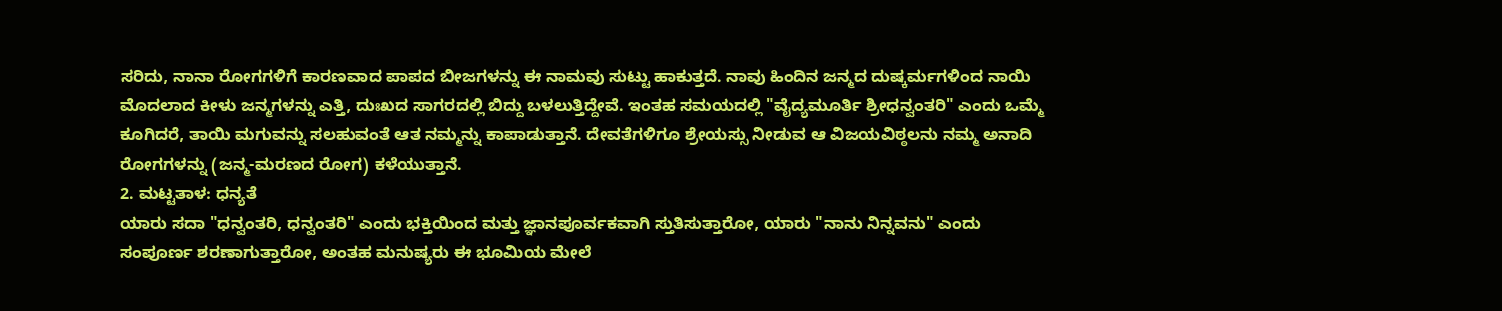ಸರಿದು, ನಾನಾ ರೋಗಗಳಿಗೆ ಕಾರಣವಾದ ಪಾಪದ ಬೀಜಗಳನ್ನು ಈ ನಾಮವು ಸುಟ್ಟು ಹಾಕುತ್ತದೆ. ನಾವು ಹಿಂದಿನ ಜನ್ಮದ ದುಷ್ಕರ್ಮಗಳಿಂದ ನಾಯಿ ಮೊದಲಾದ ಕೀಳು ಜನ್ಮಗಳನ್ನು ಎತ್ತಿ, ದುಃಖದ ಸಾಗರದಲ್ಲಿ ಬಿದ್ದು ಬಳಲುತ್ತಿದ್ದೇವೆ. ಇಂತಹ ಸಮಯದಲ್ಲಿ "ವೈದ್ಯಮೂರ್ತಿ ಶ್ರೀಧನ್ವಂತರಿ" ಎಂದು ಒಮ್ಮೆ ಕೂಗಿದರೆ, ತಾಯಿ ಮಗುವನ್ನು ಸಲಹುವಂತೆ ಆತ ನಮ್ಮನ್ನು ಕಾಪಾಡುತ್ತಾನೆ. ದೇವತೆಗಳಿಗೂ ಶ್ರೇಯಸ್ಸು ನೀಡುವ ಆ ವಿಜಯವಿಠ್ಠಲನು ನಮ್ಮ ಅನಾದಿ ರೋಗಗಳನ್ನು (ಜನ್ಮ-ಮರಣದ ರೋಗ) ಕಳೆಯುತ್ತಾನೆ.
2. ಮಟ್ಟತಾಳ: ಧನ್ಯತೆ
ಯಾರು ಸದಾ "ಧನ್ವಂತರಿ, ಧನ್ವಂತರಿ" ಎಂದು ಭಕ್ತಿಯಿಂದ ಮತ್ತು ಜ್ಞಾನಪೂರ್ವಕವಾಗಿ ಸ್ತುತಿಸುತ್ತಾರೋ, ಯಾರು "ನಾನು ನಿನ್ನವನು" ಎಂದು ಸಂಪೂರ್ಣ ಶರಣಾಗುತ್ತಾರೋ, ಅಂತಹ ಮನುಷ್ಯರು ಈ ಭೂಮಿಯ ಮೇಲೆ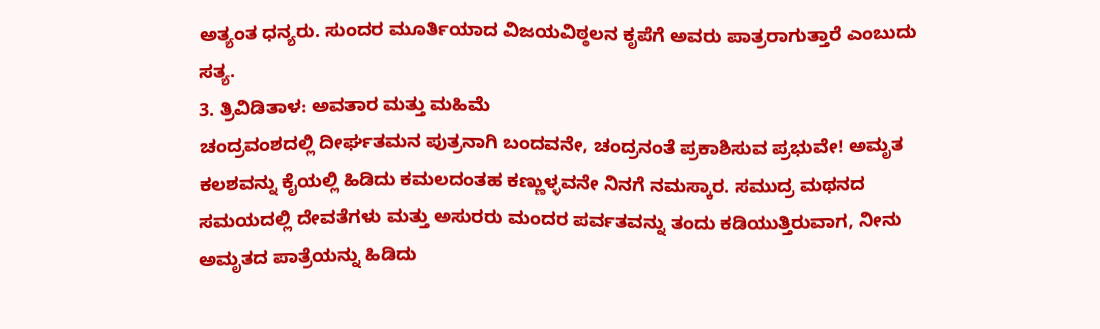ಅತ್ಯಂತ ಧನ್ಯರು. ಸುಂದರ ಮೂರ್ತಿಯಾದ ವಿಜಯವಿಠ್ಠಲನ ಕೃಪೆಗೆ ಅವರು ಪಾತ್ರರಾಗುತ್ತಾರೆ ಎಂಬುದು ಸತ್ಯ.
3. ತ್ರಿವಿಡಿತಾಳ: ಅವತಾರ ಮತ್ತು ಮಹಿಮೆ
ಚಂದ್ರವಂಶದಲ್ಲಿ ದೀರ್ಘತಮನ ಪುತ್ರನಾಗಿ ಬಂದವನೇ, ಚಂದ್ರನಂತೆ ಪ್ರಕಾಶಿಸುವ ಪ್ರಭುವೇ! ಅಮೃತ ಕಲಶವನ್ನು ಕೈಯಲ್ಲಿ ಹಿಡಿದು ಕಮಲದಂತಹ ಕಣ್ಣುಳ್ಳವನೇ ನಿನಗೆ ನಮಸ್ಕಾರ. ಸಮುದ್ರ ಮಥನದ ಸಮಯದಲ್ಲಿ ದೇವತೆಗಳು ಮತ್ತು ಅಸುರರು ಮಂದರ ಪರ್ವತವನ್ನು ತಂದು ಕಡಿಯುತ್ತಿರುವಾಗ, ನೀನು ಅಮೃತದ ಪಾತ್ರೆಯನ್ನು ಹಿಡಿದು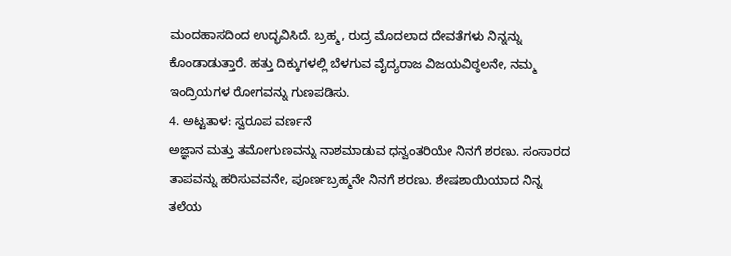ಮಂದಹಾಸದಿಂದ ಉದ್ಭವಿಸಿದೆ. ಬ್ರಹ್ಮ, ರುದ್ರ ಮೊದಲಾದ ದೇವತೆಗಳು ನಿನ್ನನ್ನು ಕೊಂಡಾಡುತ್ತಾರೆ. ಹತ್ತು ದಿಕ್ಕುಗಳಲ್ಲಿ ಬೆಳಗುವ ವೈದ್ಯರಾಜ ವಿಜಯವಿಠ್ಠಲನೇ, ನಮ್ಮ ಇಂದ್ರಿಯಗಳ ರೋಗವನ್ನು ಗುಣಪಡಿಸು.
4. ಅಟ್ಟತಾಳ: ಸ್ವರೂಪ ವರ್ಣನೆ
ಅಜ್ಞಾನ ಮತ್ತು ತಮೋಗುಣವನ್ನು ನಾಶಮಾಡುವ ಧನ್ವಂತರಿಯೇ ನಿನಗೆ ಶರಣು. ಸಂಸಾರದ ತಾಪವನ್ನು ಹರಿಸುವವನೇ, ಪೂರ್ಣಬ್ರಹ್ಮನೇ ನಿನಗೆ ಶರಣು. ಶೇಷಶಾಯಿಯಾದ ನಿನ್ನ ತಲೆಯ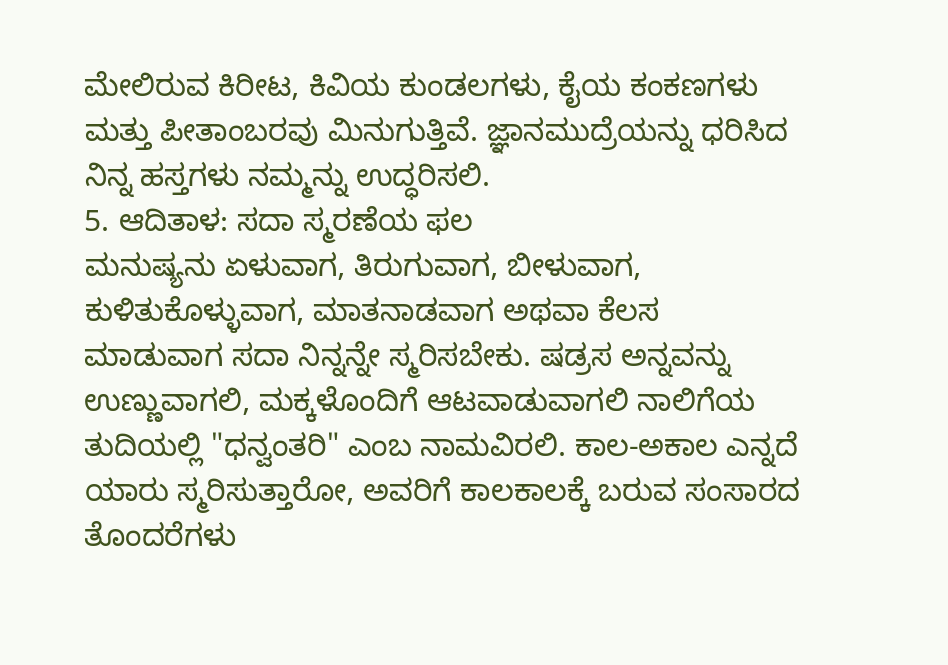ಮೇಲಿರುವ ಕಿರೀಟ, ಕಿವಿಯ ಕುಂಡಲಗಳು, ಕೈಯ ಕಂಕಣಗಳು ಮತ್ತು ಪೀತಾಂಬರವು ಮಿನುಗುತ್ತಿವೆ. ಜ್ಞಾನಮುದ್ರೆಯನ್ನು ಧರಿಸಿದ ನಿನ್ನ ಹಸ್ತಗಳು ನಮ್ಮನ್ನು ಉದ್ಧರಿಸಲಿ.
5. ಆದಿತಾಳ: ಸದಾ ಸ್ಮರಣೆಯ ಫಲ
ಮನುಷ್ಯನು ಏಳುವಾಗ, ತಿರುಗುವಾಗ, ಬೀಳುವಾಗ, ಕುಳಿತುಕೊಳ್ಳುವಾಗ, ಮಾತನಾಡವಾಗ ಅಥವಾ ಕೆಲಸ ಮಾಡುವಾಗ ಸದಾ ನಿನ್ನನ್ನೇ ಸ್ಮರಿಸಬೇಕು. ಷಡ್ರಸ ಅನ್ನವನ್ನು ಉಣ್ಣುವಾಗಲಿ, ಮಕ್ಕಳೊಂದಿಗೆ ಆಟವಾಡುವಾಗಲಿ ನಾಲಿಗೆಯ ತುದಿಯಲ್ಲಿ "ಧನ್ವಂತರಿ" ಎಂಬ ನಾಮವಿರಲಿ. ಕಾಲ-ಅಕಾಲ ಎನ್ನದೆ ಯಾರು ಸ್ಮರಿಸುತ್ತಾರೋ, ಅವರಿಗೆ ಕಾಲಕಾಲಕ್ಕೆ ಬರುವ ಸಂಸಾರದ ತೊಂದರೆಗಳು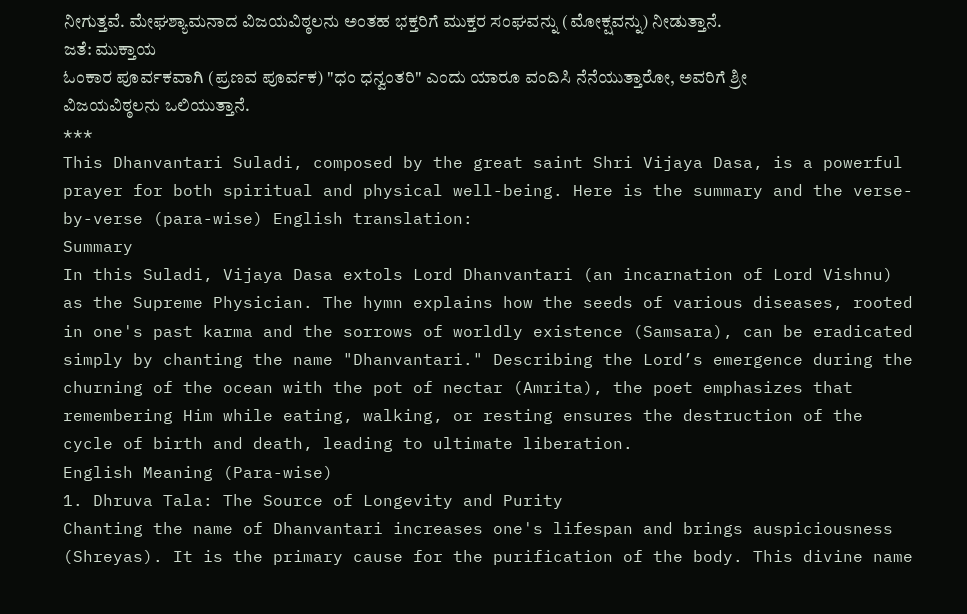ನೀಗುತ್ತವೆ. ಮೇಘಶ್ಯಾಮನಾದ ವಿಜಯವಿಠ್ಠಲನು ಅಂತಹ ಭಕ್ತರಿಗೆ ಮುಕ್ತರ ಸಂಘವನ್ನು (ಮೋಕ್ಷವನ್ನು) ನೀಡುತ್ತಾನೆ.
ಜತೆ: ಮುಕ್ತಾಯ
ಓಂಕಾರ ಪೂರ್ವಕವಾಗಿ (ಪ್ರಣವ ಪೂರ್ವಕ) "ಧಂ ಧನ್ವಂತರಿ" ಎಂದು ಯಾರೂ ವಂದಿಸಿ ನೆನೆಯುತ್ತಾರೋ, ಅವರಿಗೆ ಶ್ರೀ ವಿಜಯವಿಠ್ಠಲನು ಒಲಿಯುತ್ತಾನೆ.
***
This Dhanvantari Suladi, composed by the great saint Shri Vijaya Dasa, is a powerful prayer for both spiritual and physical well-being. Here is the summary and the verse-by-verse (para-wise) English translation:
Summary
In this Suladi, Vijaya Dasa extols Lord Dhanvantari (an incarnation of Lord Vishnu) as the Supreme Physician. The hymn explains how the seeds of various diseases, rooted in one's past karma and the sorrows of worldly existence (Samsara), can be eradicated simply by chanting the name "Dhanvantari." Describing the Lord’s emergence during the churning of the ocean with the pot of nectar (Amrita), the poet emphasizes that remembering Him while eating, walking, or resting ensures the destruction of the cycle of birth and death, leading to ultimate liberation.
English Meaning (Para-wise)
1. Dhruva Tala: The Source of Longevity and Purity
Chanting the name of Dhanvantari increases one's lifespan and brings auspiciousness (Shreyas). It is the primary cause for the purification of the body. This divine name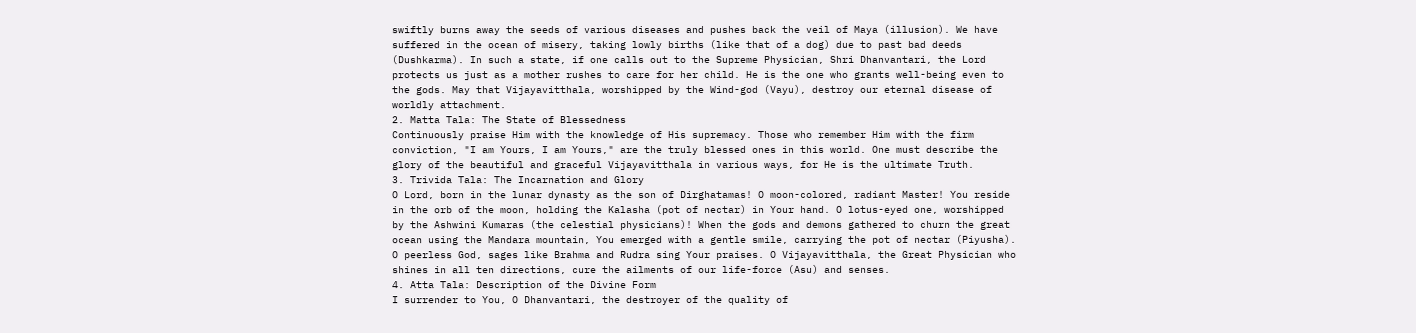swiftly burns away the seeds of various diseases and pushes back the veil of Maya (illusion). We have suffered in the ocean of misery, taking lowly births (like that of a dog) due to past bad deeds (Dushkarma). In such a state, if one calls out to the Supreme Physician, Shri Dhanvantari, the Lord protects us just as a mother rushes to care for her child. He is the one who grants well-being even to the gods. May that Vijayavitthala, worshipped by the Wind-god (Vayu), destroy our eternal disease of worldly attachment.
2. Matta Tala: The State of Blessedness
Continuously praise Him with the knowledge of His supremacy. Those who remember Him with the firm conviction, "I am Yours, I am Yours," are the truly blessed ones in this world. One must describe the glory of the beautiful and graceful Vijayavitthala in various ways, for He is the ultimate Truth.
3. Trivida Tala: The Incarnation and Glory
O Lord, born in the lunar dynasty as the son of Dirghatamas! O moon-colored, radiant Master! You reside in the orb of the moon, holding the Kalasha (pot of nectar) in Your hand. O lotus-eyed one, worshipped by the Ashwini Kumaras (the celestial physicians)! When the gods and demons gathered to churn the great ocean using the Mandara mountain, You emerged with a gentle smile, carrying the pot of nectar (Piyusha). O peerless God, sages like Brahma and Rudra sing Your praises. O Vijayavitthala, the Great Physician who shines in all ten directions, cure the ailments of our life-force (Asu) and senses.
4. Atta Tala: Description of the Divine Form
I surrender to You, O Dhanvantari, the destroyer of the quality of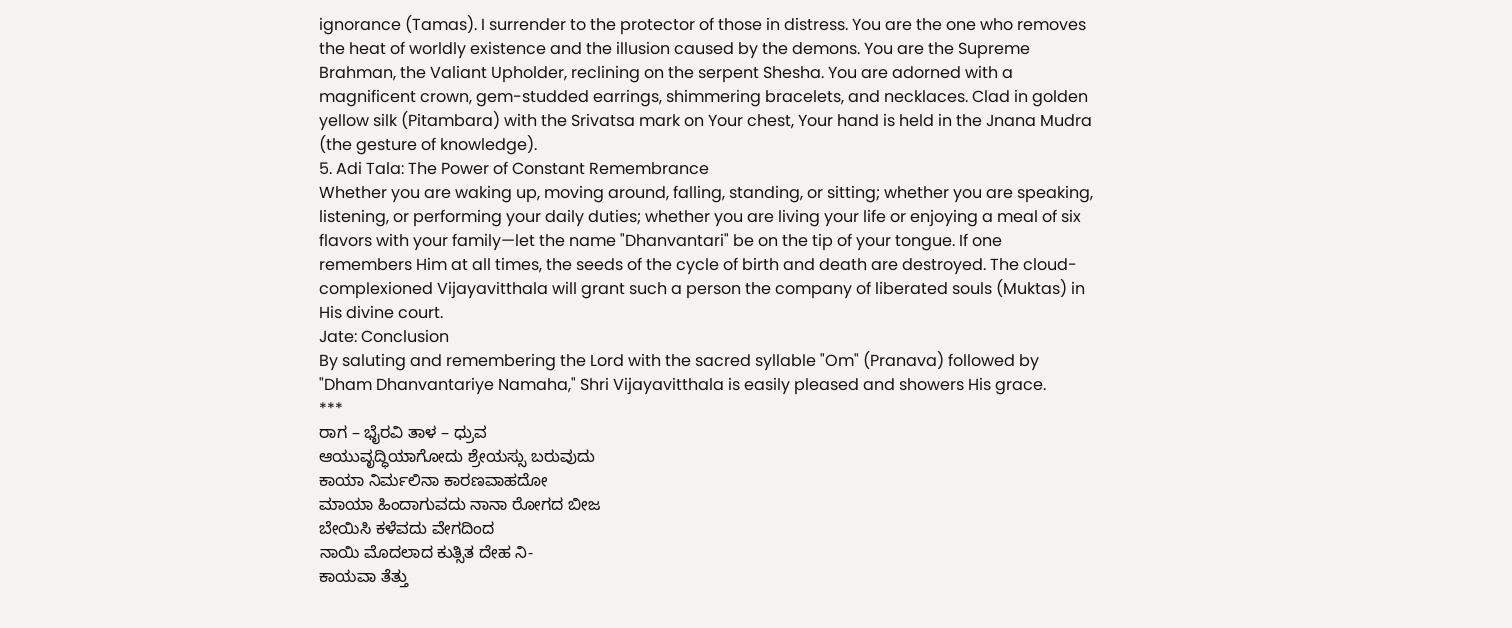ignorance (Tamas). I surrender to the protector of those in distress. You are the one who removes the heat of worldly existence and the illusion caused by the demons. You are the Supreme Brahman, the Valiant Upholder, reclining on the serpent Shesha. You are adorned with a magnificent crown, gem-studded earrings, shimmering bracelets, and necklaces. Clad in golden yellow silk (Pitambara) with the Srivatsa mark on Your chest, Your hand is held in the Jnana Mudra (the gesture of knowledge).
5. Adi Tala: The Power of Constant Remembrance
Whether you are waking up, moving around, falling, standing, or sitting; whether you are speaking, listening, or performing your daily duties; whether you are living your life or enjoying a meal of six flavors with your family—let the name "Dhanvantari" be on the tip of your tongue. If one remembers Him at all times, the seeds of the cycle of birth and death are destroyed. The cloud-complexioned Vijayavitthala will grant such a person the company of liberated souls (Muktas) in His divine court.
Jate: Conclusion
By saluting and remembering the Lord with the sacred syllable "Om" (Pranava) followed by "Dham Dhanvantariye Namaha," Shri Vijayavitthala is easily pleased and showers His grace.
***
ರಾಗ – ಭೈರವಿ ತಾಳ – ಧ್ರುವ
ಆಯುವೃದ್ಧಿಯಾಗೋದು ಶ್ರೇಯಸ್ಸು ಬರುವುದು
ಕಾಯಾ ನಿರ್ಮಲಿನಾ ಕಾರಣವಾಹದೋ
ಮಾಯಾ ಹಿಂದಾಗುವದು ನಾನಾ ರೋಗದ ಬೀಜ
ಬೇಯಿಸಿ ಕಳೆವದು ವೇಗದಿಂದ
ನಾಯಿ ಮೊದಲಾದ ಕುತ್ಸಿತ ದೇಹ ನಿ-
ಕಾಯವಾ ತೆತ್ತು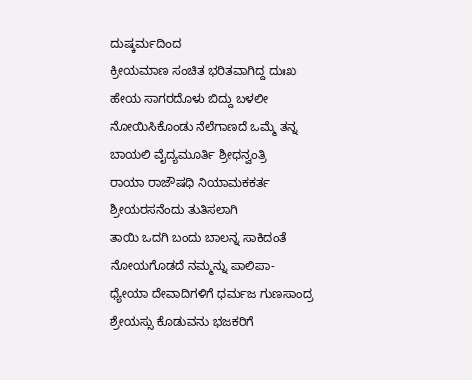ದುಷ್ಕರ್ಮದಿಂದ
ಕ್ರೀಯಮಾಣ ಸಂಚಿತ ಭರಿತವಾಗಿದ್ದ ದುಃಖ
ಹೇಯ ಸಾಗರದೊಳು ಬಿದ್ದು ಬಳಲೀ
ನೋಯಿಸಿಕೊಂಡು ನೆಲೆಗಾಣದೆ ಒಮ್ಮೆ ತನ್ನ
ಬಾಯಲಿ ವೈದ್ಯಮೂರ್ತಿ ಶ್ರೀಧನ್ವಂತ್ರಿ
ರಾಯಾ ರಾಜೌಷಧಿ ನಿಯಾಮಕಕರ್ತ
ಶ್ರೀಯರಸನೆಂದು ತುತಿಸಲಾಗಿ
ತಾಯಿ ಒದಗಿ ಬಂದು ಬಾಲನ್ನ ಸಾಕಿದಂತೆ
ನೋಯಗೊಡದೆ ನಮ್ಮನ್ನು ಪಾಲಿಪಾ-
ಧ್ಯೇಯಾ ದೇವಾದಿಗಳಿಗೆ ಧರ್ಮಜ ಗುಣಸಾಂದ್ರ
ಶ್ರೇಯಸ್ಸು ಕೊಡುವನು ಭಜಕರಿಗೆ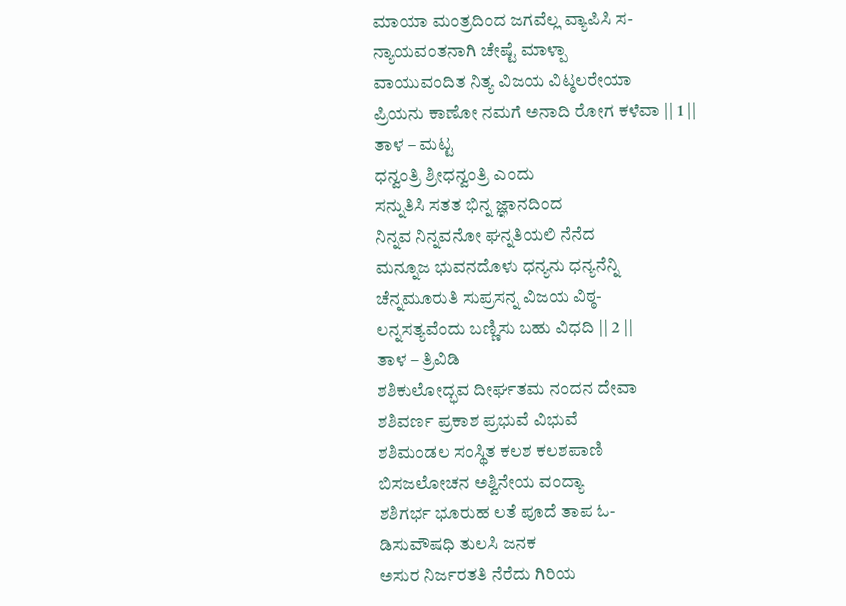ಮಾಯಾ ಮಂತ್ರದಿಂದ ಜಗವೆಲ್ಲ ವ್ಯಾಪಿಸಿ ಸ-
ನ್ಯಾಯವಂತನಾಗಿ ಚೇಷ್ಟೆ ಮಾಳ್ಪಾ
ವಾಯುವಂದಿತ ನಿತ್ಯ ವಿಜಯ ವಿಟ್ಠಲರೇಯಾ
ಪ್ರಿಯನು ಕಾಣೋ ನಮಗೆ ಅನಾದಿ ರೋಗ ಕಳೆವಾ || 1 ||
ತಾಳ – ಮಟ್ಟ
ಧನ್ವಂತ್ರಿ ಶ್ರೀಧನ್ವಂತ್ರಿ ಎಂದು
ಸನ್ನುತಿಸಿ ಸತತ ಭಿನ್ನ ಜ್ಞಾನದಿಂದ
ನಿನ್ನವ ನಿನ್ನವನೋ ಘನ್ನತಿಯಲಿ ನೆನೆದ
ಮನ್ನೂಜ ಭುವನದೊಳು ಧನ್ಯನು ಧನ್ಯನೆನ್ನಿ
ಚೆನ್ನಮೂರುತಿ ಸುಪ್ರಸನ್ನ ವಿಜಯ ವಿಠ್ಠ-
ಲನ್ನಸತ್ಯವೆಂದು ಬಣ್ಣಿಸು ಬಹು ವಿಧದಿ || 2 ||
ತಾಳ – ತ್ರಿವಿಡಿ
ಶಶಿಕುಲೋದ್ಭವ ದೀರ್ಘತಮ ನಂದನ ದೇವಾ
ಶಶಿವರ್ಣ ಪ್ರಕಾಶ ಪ್ರಭುವೆ ವಿಭುವೆ
ಶಶಿಮಂಡಲ ಸಂಸ್ಥಿತ ಕಲಶ ಕಲಶಪಾಣಿ
ಬಿಸಜಲೋಚನ ಅಶ್ವಿನೇಯ ವಂದ್ಯಾ
ಶಶಿಗರ್ಭ ಭೂರುಹ ಲತೆ ಪೂದೆ ತಾಪ ಓ-
ಡಿಸುವೌಷಧಿ ತುಲಸಿ ಜನಕ
ಅಸುರ ನಿರ್ಜರತತಿ ನೆರೆದು ಗಿರಿಯ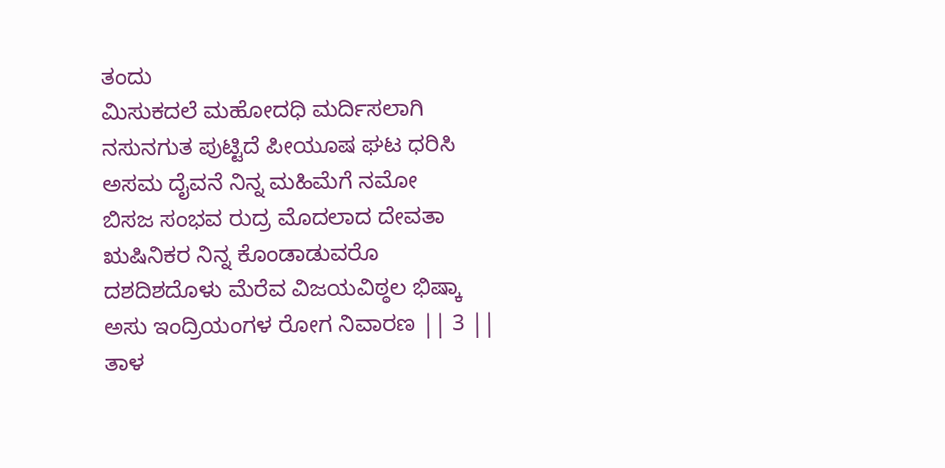ತಂದು
ಮಿಸುಕದಲೆ ಮಹೋದಧಿ ಮರ್ದಿಸಲಾಗಿ
ನಸುನಗುತ ಪುಟ್ಟಿದೆ ಪೀಯೂಷ ಘಟ ಧರಿಸಿ
ಅಸಮ ದೈವನೆ ನಿನ್ನ ಮಹಿಮೆಗೆ ನಮೋ
ಬಿಸಜ ಸಂಭವ ರುದ್ರ ಮೊದಲಾದ ದೇವತಾ
ಋಷಿನಿಕರ ನಿನ್ನ ಕೊಂಡಾಡುವರೊ
ದಶದಿಶದೊಳು ಮೆರೆವ ವಿಜಯವಿಠ್ಠಲ ಭಿಷ್ಕಾ
ಅಸು ಇಂದ್ರಿಯಂಗಳ ರೋಗ ನಿವಾರಣ || 3 ||
ತಾಳ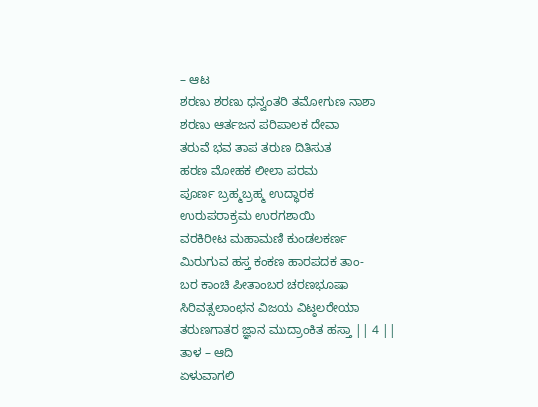– ಆಟ
ಶರಣು ಶರಣು ಧನ್ವಂತರಿ ತಮೋಗುಣ ನಾಶಾ
ಶರಣು ಆರ್ತಜನ ಪರಿಪಾಲಕ ದೇವಾ
ತರುವೆ ಭವ ತಾಪ ತರುಣ ದಿತಿಸುತ
ಹರಣ ಮೋಹಕ ಲೀಲಾ ಪರಮ
ಪೂರ್ಣ ಬ್ರಹ್ಮಬ್ರಹ್ಮ ಉದ್ಧಾರಕ
ಉರುಪರಾಕ್ರಮ ಉರಗಶಾಯಿ
ವರಕಿರೀಟ ಮಹಾಮಣಿ ಕುಂಡಲಕರ್ಣ
ಮಿರುಗುವ ಹಸ್ತ ಕಂಕಣ ಹಾರಪದಕ ತಾಂ-
ಬರ ಕಾಂಚಿ ಪೀತಾಂಬರ ಚರಣಭೂಷಾ
ಸಿರಿವತ್ಸಲಾಂಛನ ವಿಜಯ ವಿಟ್ಠಲರೇಯಾ
ತರುಣಗಾತರ ಜ್ಞಾನ ಮುದ್ರಾಂಕಿತ ಹಸ್ತಾ || 4 ||
ತಾಳ – ಆದಿ
ಏಳುವಾಗಲಿ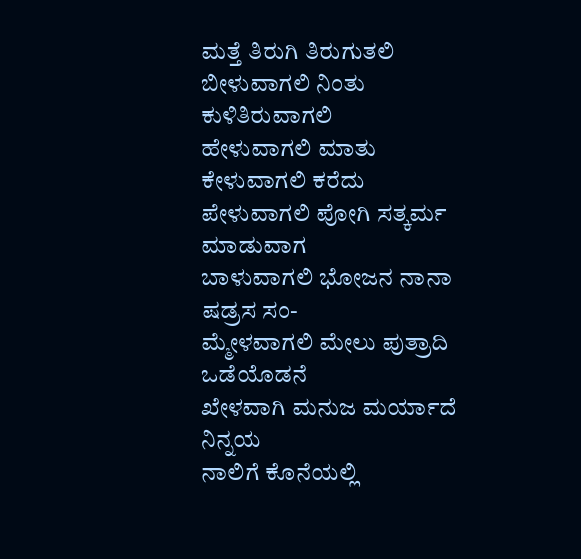ಮತ್ತೆ ತಿರುಗಿ ತಿರುಗುತಲಿ
ಬೀಳುವಾಗಲಿ ನಿಂತು ಕುಳಿತಿರುವಾಗಲಿ
ಹೇಳುವಾಗಲಿ ಮಾತು ಕೇಳುವಾಗಲಿ ಕರೆದು
ಪೇಳುವಾಗಲಿ ಪೋಗಿ ಸತ್ಕರ್ಮ ಮಾಡುವಾಗ
ಬಾಳುವಾಗಲಿ ಭೋಜನ ನಾನಾ ಷಡ್ರಸ ಸಂ-
ಮ್ಮೇಳವಾಗಲಿ ಮೇಲು ಪುತ್ರಾದಿ ಒಡೆಯೊಡನೆ
ಖೇಳವಾಗಿ ಮನುಜ ಮರ್ಯಾದೆ ನಿನ್ನಯ
ನಾಲಿಗೆ ಕೊನೆಯಲ್ಲಿ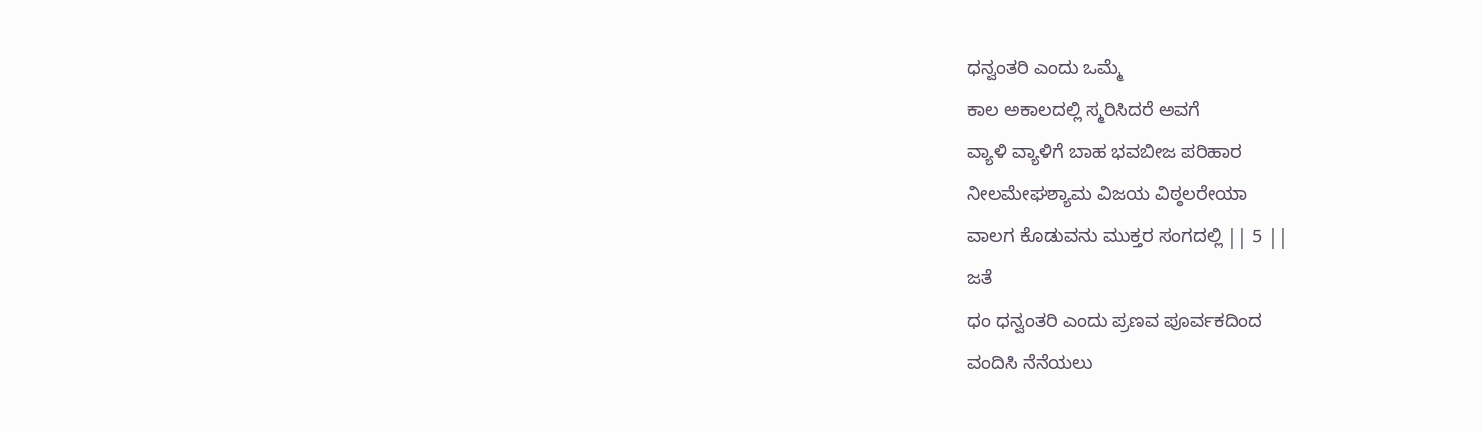ಧನ್ವಂತರಿ ಎಂದು ಒಮ್ಮೆ
ಕಾಲ ಅಕಾಲದಲ್ಲಿ ಸ್ಮರಿಸಿದರೆ ಅವಗೆ
ವ್ಯಾಳಿ ವ್ಯಾಳಿಗೆ ಬಾಹ ಭವಬೀಜ ಪರಿಹಾರ
ನೀಲಮೇಘಶ್ಯಾಮ ವಿಜಯ ವಿಠ್ಠಲರೇಯಾ
ವಾಲಗ ಕೊಡುವನು ಮುಕ್ತರ ಸಂಗದಲ್ಲಿ || 5 ||
ಜತೆ
ಧಂ ಧನ್ವಂತರಿ ಎಂದು ಪ್ರಣವ ಪೂರ್ವಕದಿಂದ
ವಂದಿಸಿ ನೆನೆಯಲು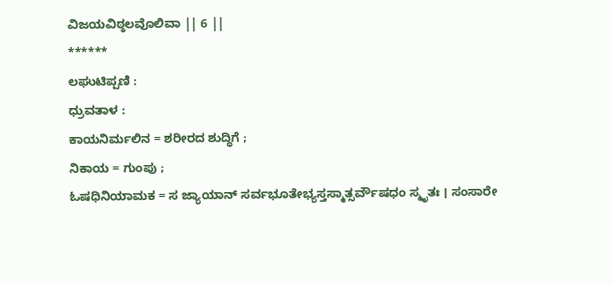ವಿಜಯವಿಠ್ಠಲವೊಲಿವಾ || 6 ||
******
ಲಘುಟಿಪ್ಪಣಿ :
ಧ್ರುವತಾಳ :
ಕಾಯನಿರ್ಮಲಿನ = ಶರೀರದ ಶುದ್ಧಿಗೆ ;
ನಿಕಾಯ = ಗುಂಪು ;
ಓಷಧಿನಿಯಾಮಕ = ಸ ಜ್ಯಾಯಾನ್ ಸರ್ವಭೂತೇಭ್ಯಸ್ತಸ್ಮಾತ್ಸರ್ವೌಷಧಂ ಸ್ಮೃತಃ । ಸಂಸಾರೇ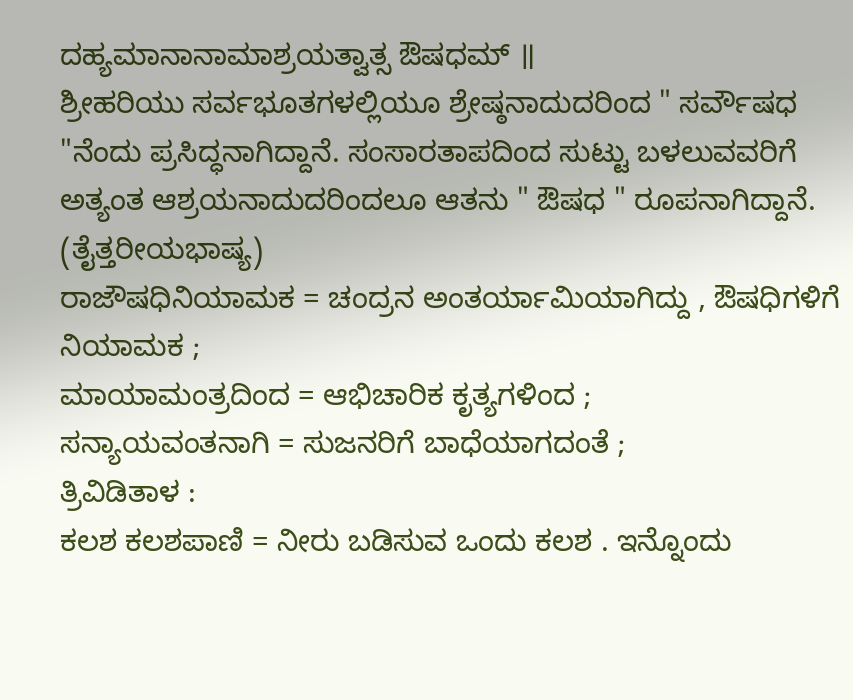ದಹ್ಯಮಾನಾನಾಮಾಶ್ರಯತ್ವಾತ್ಸ ಔಷಧಮ್ ॥
ಶ್ರೀಹರಿಯು ಸರ್ವಭೂತಗಳಲ್ಲಿಯೂ ಶ್ರೇಷ್ಠನಾದುದರಿಂದ " ಸರ್ವೌಷಧ "ನೆಂದು ಪ್ರಸಿದ್ಧನಾಗಿದ್ದಾನೆ. ಸಂಸಾರತಾಪದಿಂದ ಸುಟ್ಟು ಬಳಲುವವರಿಗೆ ಅತ್ಯಂತ ಆಶ್ರಯನಾದುದರಿಂದಲೂ ಆತನು " ಔಷಧ " ರೂಪನಾಗಿದ್ದಾನೆ. (ತೈತ್ತರೀಯಭಾಷ್ಯ)
ರಾಜೌಷಧಿನಿಯಾಮಕ = ಚಂದ್ರನ ಅಂತರ್ಯಾಮಿಯಾಗಿದ್ದು , ಔಷಧಿಗಳಿಗೆ ನಿಯಾಮಕ ;
ಮಾಯಾಮಂತ್ರದಿಂದ = ಆಭಿಚಾರಿಕ ಕೃತ್ಯಗಳಿಂದ ;
ಸನ್ಯಾಯವಂತನಾಗಿ = ಸುಜನರಿಗೆ ಬಾಧೆಯಾಗದಂತೆ ;
ತ್ರಿವಿಡಿತಾಳ :
ಕಲಶ ಕಲಶಪಾಣಿ = ನೀರು ಬಡಿಸುವ ಒಂದು ಕಲಶ . ಇನ್ನೊಂದು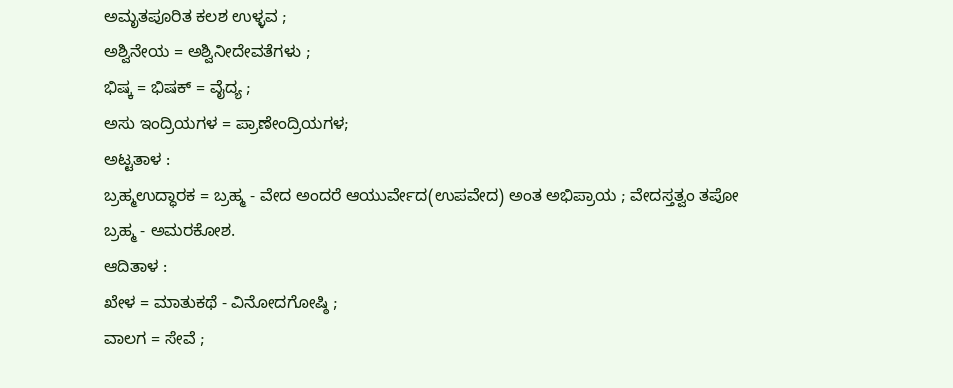ಅಮೃತಪೂರಿತ ಕಲಶ ಉಳ್ಳವ ;
ಅಶ್ವಿನೇಯ = ಅಶ್ವಿನೀದೇವತೆಗಳು ;
ಭಿಷ್ಕ = ಭಿಷಕ್ = ವೈದ್ಯ ;
ಅಸು ಇಂದ್ರಿಯಗಳ = ಪ್ರಾಣೇಂದ್ರಿಯಗಳ;
ಅಟ್ಟತಾಳ :
ಬ್ರಹ್ಮಉದ್ಧಾರಕ = ಬ್ರಹ್ಮ - ವೇದ ಅಂದರೆ ಆಯುರ್ವೇದ(ಉಪವೇದ) ಅಂತ ಅಭಿಪ್ರಾಯ ; ವೇದಸ್ತತ್ವಂ ತಪೋ ಬ್ರಹ್ಮ - ಅಮರಕೋಶ.
ಆದಿತಾಳ :
ಖೇಳ = ಮಾತುಕಥೆ - ವಿನೋದಗೋಷ್ಠಿ ;
ವಾಲಗ = ಸೇವೆ ;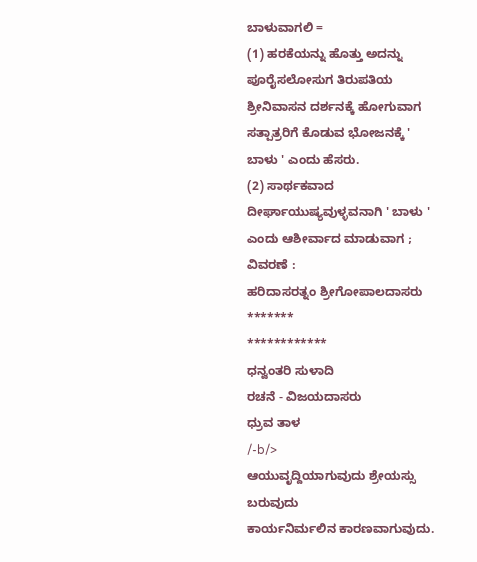ಬಾಳುವಾಗಲಿ =
(1) ಹರಕೆಯನ್ನು ಹೊತ್ತು ಅದನ್ನು ಪೂರೈಸಲೋಸುಗ ತಿರುಪತಿಯ ಶ್ರೀನಿವಾಸನ ದರ್ಶನಕ್ಕೆ ಹೋಗುವಾಗ ಸತ್ಪಾತ್ರರಿಗೆ ಕೊಡುವ ಭೋಜನಕ್ಕೆ ' ಬಾಳು ' ಎಂದು ಹೆಸರು.
(2) ಸಾರ್ಥಕವಾದ ದೀರ್ಘಾಯುಷ್ಯವುಳ್ಳವನಾಗಿ ' ಬಾಳು ' ಎಂದು ಆಶೀರ್ವಾದ ಮಾಡುವಾಗ ;
ವಿವರಣೆ :
ಹರಿದಾಸರತ್ನಂ ಶ್ರೀಗೋಪಾಲದಾಸರು
*******
************
ಧನ್ವಂತರಿ ಸುಳಾದಿ
ರಚನೆ - ವಿಜಯದಾಸರು
ಧ್ರುವ ತಾಳ
/-b/>
ಆಯುವೃದ್ದಿಯಾಗುವುದು ಶ್ರೇಯಸ್ಸು ಬರುವುದು
ಕಾರ್ಯನಿರ್ಮಲಿನ ಕಾರಣವಾಗುವುದು.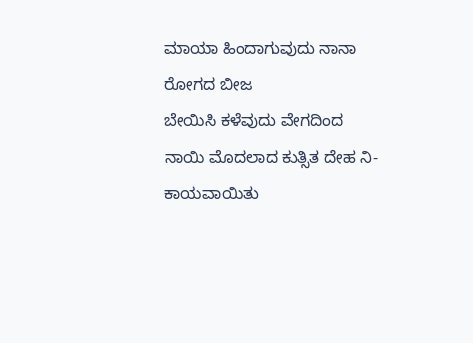ಮಾಯಾ ಹಿಂದಾಗುವುದು ನಾನಾ ರೋಗದ ಬೀಜ
ಬೇಯಿಸಿ ಕಳೆವುದು ವೇಗದಿಂದ
ನಾಯಿ ಮೊದಲಾದ ಕುತ್ಸಿತ ದೇಹ ನಿ-
ಕಾಯವಾಯಿತು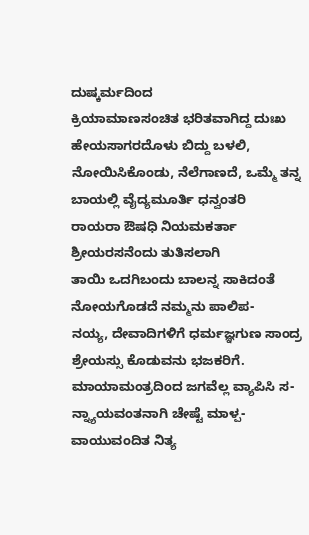ದುಷ್ಕರ್ಮದಿಂದ
ಕ್ರಿಯಾಮಾಣಸಂಚಿತ ಭರಿತವಾಗಿದ್ದ ದುಃಖ
ಹೇಯಸಾಗರದೊಳು ಬಿದ್ದು ಬಳಲಿ,
ನೋಯಿಸಿಕೊಂಡು, ನೆಲೆಗಾಣದೆ, ಒಮ್ಮೆ ತನ್ನ
ಬಾಯಲ್ಲಿ ವೈದ್ಯಮೂರ್ತಿ ಧನ್ವಂತರಿ
ರಾಯರಾ ಔಷಧಿ ನಿಯಮಕರ್ತಾ
ಶ್ರೀಯರಸನೆಂದು ತುತಿಸಲಾಗಿ
ತಾಯಿ ಒದಗಿಬಂದು ಬಾಲನ್ನ ಸಾಕಿದಂತೆ
ನೋಯಗೊಡದೆ ನಮ್ಮನು ಪಾಲಿಪ-
ನಯ್ಯ, ದೇವಾದಿಗಳಿಗೆ ಧರ್ಮಜ್ಞಗುಣ ಸಾಂದ್ರ
ಶ್ರೇಯಸ್ಸು ಕೊಡುವನು ಭಜಕರಿಗೆ.
ಮಾಯಾಮಂತ್ರದಿಂದ ಜಗವೆಲ್ಲ ವ್ಯಾಪಿಸಿ ಸ-
ನ್ನ್ಯಾಯವಂತನಾಗಿ ಚೇಷ್ಟೆ ಮಾಳ್ಪ-
ವಾಯುವಂದಿತ ನಿತ್ಯ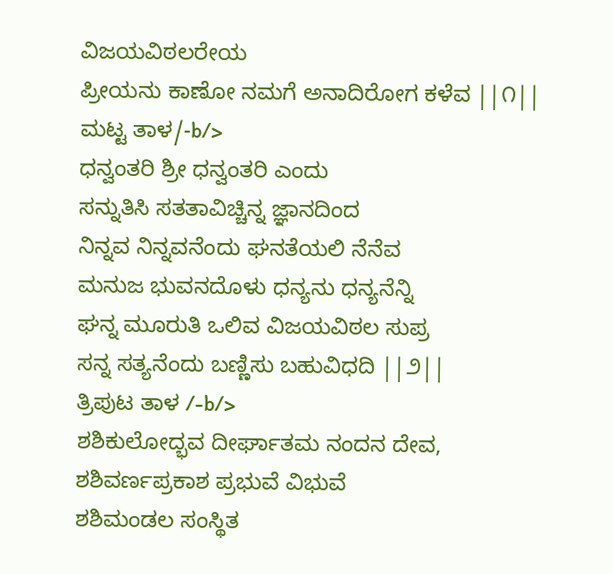ವಿಜಯವಿಠಲರೇಯ
ಪ್ರೀಯನು ಕಾಣೋ ನಮಗೆ ಅನಾದಿರೋಗ ಕಳೆವ ||೧||
ಮಟ್ಟ ತಾಳ/-b/>
ಧನ್ವಂತರಿ ಶ್ರೀ ಧನ್ವಂತರಿ ಎಂದು
ಸನ್ನುತಿಸಿ ಸತತಾವಿಚ್ಚಿನ್ನ ಜ್ಞಾನದಿಂದ
ನಿನ್ನವ ನಿನ್ನವನೆಂದು ಘನತೆಯಲಿ ನೆನೆವ
ಮನುಜ ಭುವನದೊಳು ಧನ್ಯನು ಧನ್ಯನೆನ್ನಿ
ಘನ್ನ ಮೂರುತಿ ಒಲಿವ ವಿಜಯವಿಠಲ ಸುಪ್ರ
ಸನ್ನ ಸತ್ಯನೆಂದು ಬಣ್ಣಿಸು ಬಹುವಿಧದಿ ||೨||
ತ್ರಿಪುಟ ತಾಳ /-b/>
ಶಶಿಕುಲೋದ್ಭವ ದೀರ್ಘಾತಮ ನಂದನ ದೇವ,
ಶಶಿವರ್ಣಪ್ರಕಾಶ ಪ್ರಭುವೆ ವಿಭುವೆ
ಶಶಿಮಂಡಲ ಸಂಸ್ಥಿತ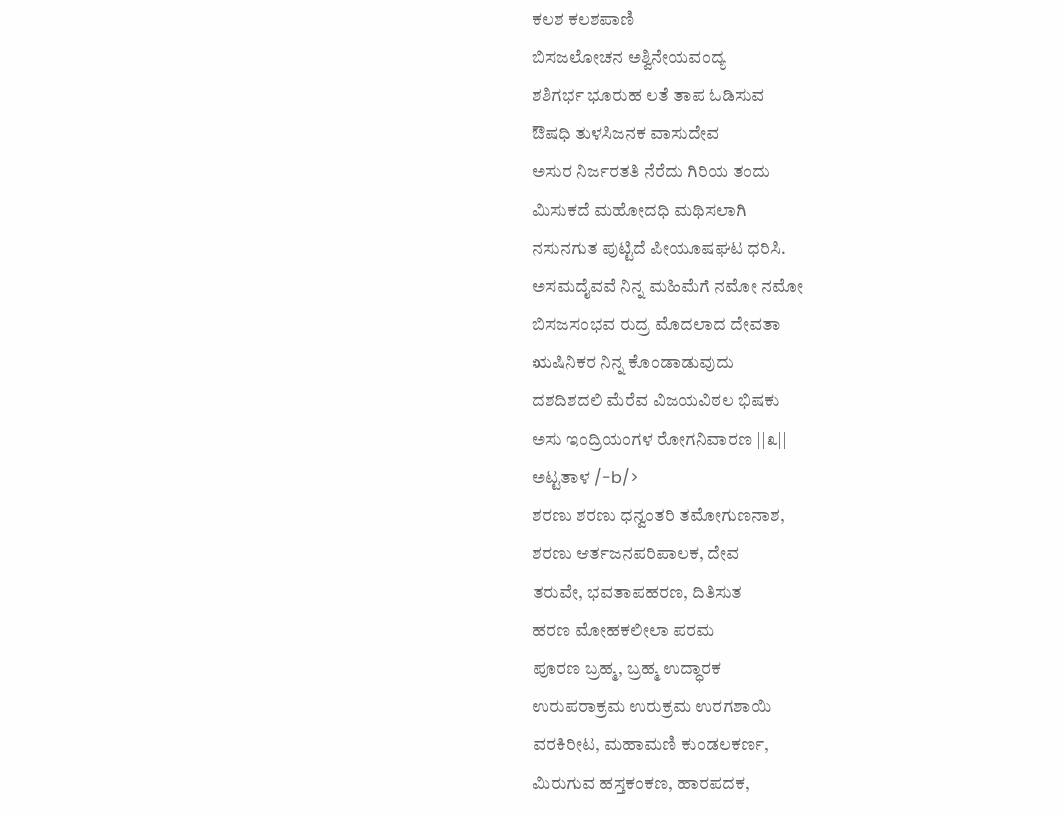ಕಲಶ ಕಲಶಪಾಣಿ
ಬಿಸಜಲೋಚನ ಅಶ್ವಿನೇಯವಂದ್ಯ
ಶಶಿಗರ್ಭ ಭೂರುಹ ಲತೆ ತಾಪ ಓಡಿಸುವ
ಔಷಧಿ ತುಳಸಿಜನಕ ವಾಸುದೇವ
ಅಸುರ ನಿರ್ಜರತತಿ ನೆರೆದು ಗಿರಿಯ ತಂದು
ಮಿಸುಕದೆ ಮಹೋದಧಿ ಮಥಿಸಲಾಗಿ
ನಸುನಗುತ ಪುಟ್ಟಿದೆ ಪೀಯೂಷಘಟ ಧರಿಸಿ.
ಅಸಮದೈವವೆ ನಿನ್ನ ಮಹಿಮೆಗೆ ನಮೋ ನಮೋ
ಬಿಸಜಸಂಭವ ರುದ್ರ ಮೊದಲಾದ ದೇವತಾ
ಋಷಿನಿಕರ ನಿನ್ನ ಕೊಂಡಾಡುವುದು
ದಶದಿಶದಲಿ ಮೆರೆವ ವಿಜಯವಿಠಲ ಭಿಷಕು
ಅಸು ಇಂದ್ರಿಯಂಗಳ ರೋಗನಿವಾರಣ ||೩||
ಅಟ್ಟತಾಳ /-b/>
ಶರಣು ಶರಣು ಧನ್ವಂತರಿ ತಮೋಗುಣನಾಶ,
ಶರಣು ಆರ್ತಜನಪರಿಪಾಲಕ, ದೇವ
ತರುವೇ, ಭವತಾಪಹರಣ, ದಿತಿಸುತ
ಹರಣ ಮೋಹಕಲೀಲಾ ಪರಮ
ಪೂರಣ ಬ್ರಹ್ಮ, ಬ್ರಹ್ಮ ಉದ್ಧಾರಕ
ಉರುಪರಾಕ್ರಮ ಉರುಕ್ರಮ ಉರಗಶಾಯಿ
ವರಕಿರೀಟ, ಮಹಾಮಣಿ ಕುಂಡಲಕರ್ಣ,
ಮಿರುಗುವ ಹಸ್ತಕಂಕಣ, ಹಾರಪದಕ,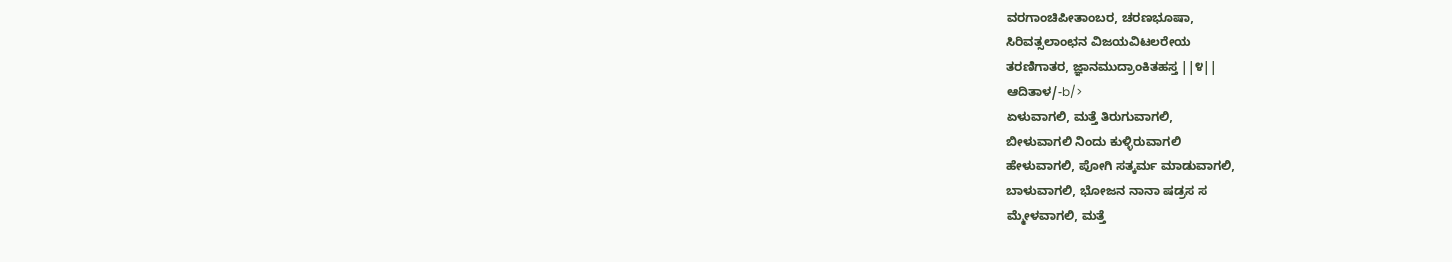ವರಗಾಂಚಿಪೀತಾಂಬರ, ಚರಣಭೂಷಾ,
ಸಿರಿವತ್ಸಲಾಂಛನ ವಿಜಯವಿಟಲರೇಯ
ತರಣಿಗಾತರ, ಜ್ಞಾನಮುದ್ರಾಂಕಿತಹಸ್ತ ||೪||
ಆದಿತಾಳ/-b/>
ಏಳುವಾಗಲಿ, ಮತ್ತೆ ತಿರುಗುವಾಗಲಿ,
ಬೀಳುವಾಗಲಿ ನಿಂದು ಕುಳ್ಳಿರುವಾಗಲಿ
ಹೇಳುವಾಗಲಿ, ಪೋಗಿ ಸತ್ಕರ್ಮ ಮಾಡುವಾಗಲಿ,
ಬಾಳುವಾಗಲಿ, ಭೋಜನ ನಾನಾ ಷಡ್ರಸ ಸ
ಮ್ಮೇಳವಾಗಲಿ, ಮತ್ತೆ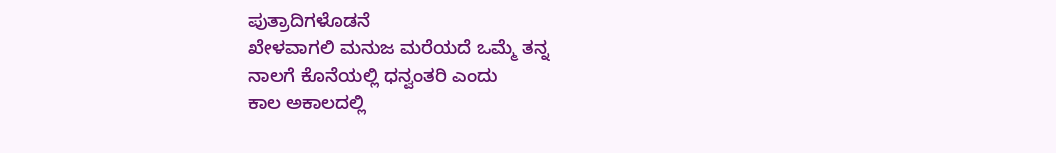ಪುತ್ರಾದಿಗಳೊಡನೆ
ಖೇಳವಾಗಲಿ ಮನುಜ ಮರೆಯದೆ ಒಮ್ಮೆ ತನ್ನ
ನಾಲಗೆ ಕೊನೆಯಲ್ಲಿ ಧನ್ವಂತರಿ ಎಂದು
ಕಾಲ ಅಕಾಲದಲ್ಲಿ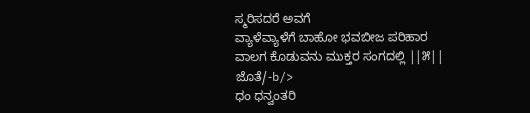ಸ್ಮರಿಸದರೆ ಅವಗೆ
ವ್ಯಾಳೆವ್ಯಾಳೆಗೆ ಬಾಹೋ ಭವಬೀಜ ಪರಿಹಾರ
ವಾಲಗ ಕೊಡುವನು ಮುಕ್ತರ ಸಂಗದಲ್ಲಿ ||೫||
ಜೊತೆ/-b/>
ಧಂ ಧನ್ವಂತರಿ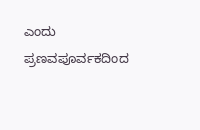ಎಂದು ಪ್ರಣವಪೂರ್ವಕದಿಂದ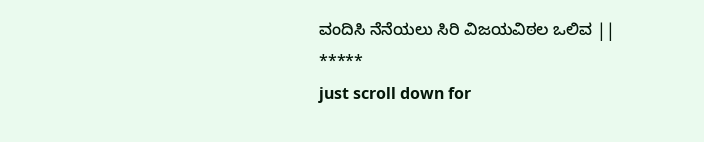ವಂದಿಸಿ ನೆನೆಯಲು ಸಿರಿ ವಿಜಯವಿಠಲ ಒಲಿವ ||
*****
just scroll down for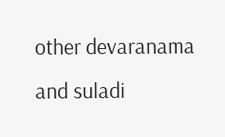other devaranama and suladi